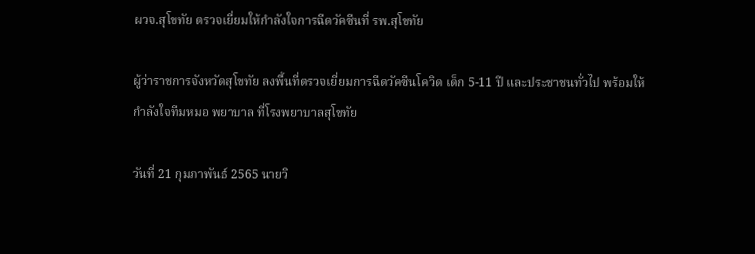ผวจ.สุโขทัย ตรวจเยี่ยมให้กำลังใจการฉีดวัคซีนที่ รพ.สุโขทัย

ผู้ว่าราชการจังหวัดสุโขทัย ลงพื้นที่ตรวจเยี่ยมการฉีดวัคซีนโควิด เด็ก 5-11 ปี และประชาชนทั่วไป พร้อมให้กำลังใจทีมหมอ พยาบาล ที่โรงพยาบาลสุโขทัย

วันที่ 21 กุมภาพันธ์ 2565 นายวิ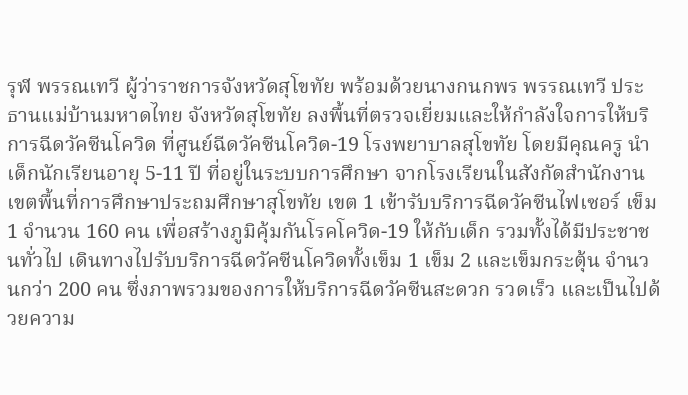รุฬ พรรณเทวี ผู้ว่าราชการจังหวัดสุโขทัย พร้อมด้วยนางกนกพร พรรณเทวี ประธานแม่บ้านมหาดไทย จังหวัดสุโขทัย ลงพื้นที่ตรวจเยี่ยมและให้กำลังใจการให้บริการฉีดวัคซีนโควิด ที่ศูนย์ฉีดวัคซีนโควิด-19 โรงพยาบาลสุโขทัย โดยมีคุณครู นำเด็กนักเรียนอายุ 5-11 ปี ที่อยู่ในระบบการศึกษา จากโรงเรียนในสังกัดสำนักงานเขตพื้นที่การศึกษาประถมศึกษาสุโขทัย เขต 1 เข้ารับบริการฉีดวัคซีนไฟเซอร์ เข็ม 1 จำนวน 160 คน เพื่อสร้างภูมิคุ้มกันโรคโควิด-19 ให้กับเด็ก รวมทั้งได้มีประชาชนทั่วไป เดินทางไปรับบริการฉีดวัคซีนโควิดทั้งเข็ม 1 เข็ม 2 และเข็มกระตุ้น จำนวนกว่า 200 คน ซึ่งภาพรวมของการให้บริการฉีดวัคซีนสะดวก รวดเร็ว และเป็นไปด้วยความ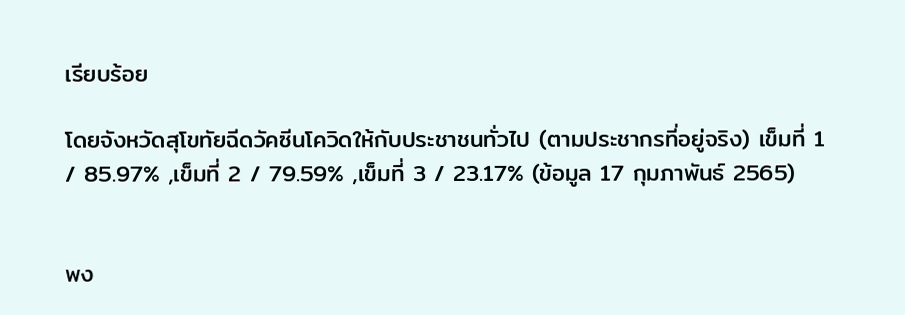เรียบร้อย

โดยจังหวัดสุโขทัยฉีดวัคซีนโควิดให้กับประชาชนทั่วไป (ตามประชากรที่อยู่จริง) เข็มที่ 1 / 85.97% ,เข็มที่ 2 / 79.59% ,เข็มที่ 3 / 23.17% (ข้อมูล 17 กุมภาพันธ์ 2565)


พง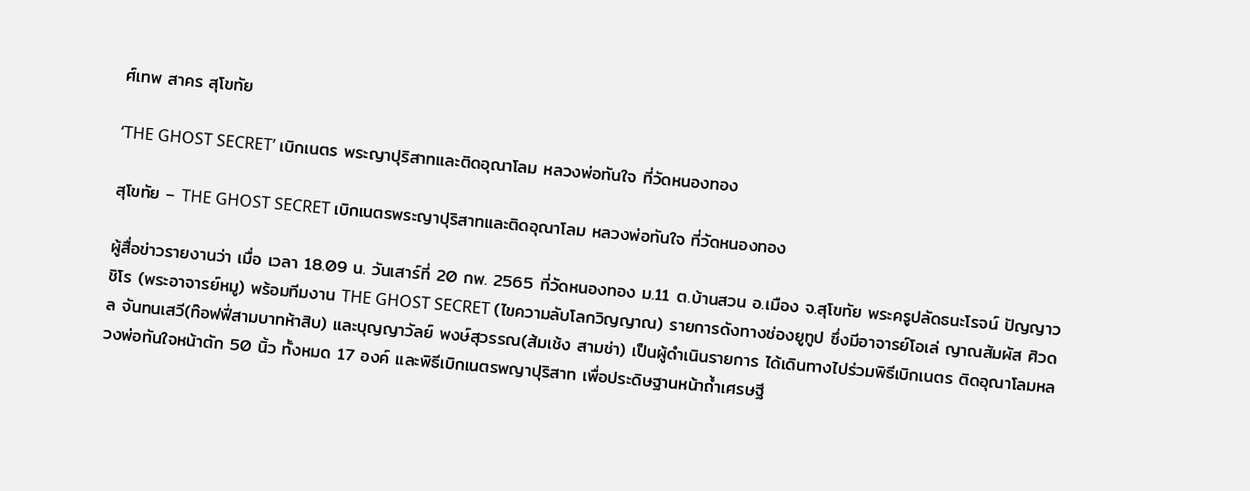ศ์เทพ สาคร สุโขทัย

‘THE GHOST SECRET’ เบิกเนตร พระญาปุริสาทและติดอุณาโลม หลวงพ่อทันใจ ที่วัดหนองทอง

สุโขทัย – THE GHOST SECRET เบิกเนตรพระญาปุริสาทและติดอุณาโลม หลวงพ่อทันใจ ที่วัดหนองทอง

ผู้สื่อข่าวรายงานว่า เมื่อ เวลา 18.09 น. วันเสาร์ที่ 20 กพ. 2565 ที่วัดหนองทอง ม.11 ต.บ้านสวน อ.เมือง จ.สุโขทัย พระครูปลัดธนะโรจน์ ปัญญาวชิโร (พระอาจารย์หมู) พร้อมทีมงาน THE GHOST SECRET (ไขความลับโลกวิญญาณ) รายการดังทางช่องยูทูป ซึ่งมีอาจารย์โอเล่ ญาณสัมผัส ศิวดล จันทนเสวี(ท๊อฟฟี่สามบาทห้าสิบ) และบุญญาวัลย์ พงษ์สุวรรณ(ส้มเช้ง สามช่า) เป็นผู้ดำเนินรายการ ได้เดินทางไปร่วมพิธีเบิกเนตร ติดอุณาโลมหลวงพ่อทันใจหน้าตัก 50 นิ้ว ทั้งหมด 17 องค์ และพิธีเบิกเนตรพญาปุริสาท เพื่อประดิษฐานหน้าถ้ำเศรษฐี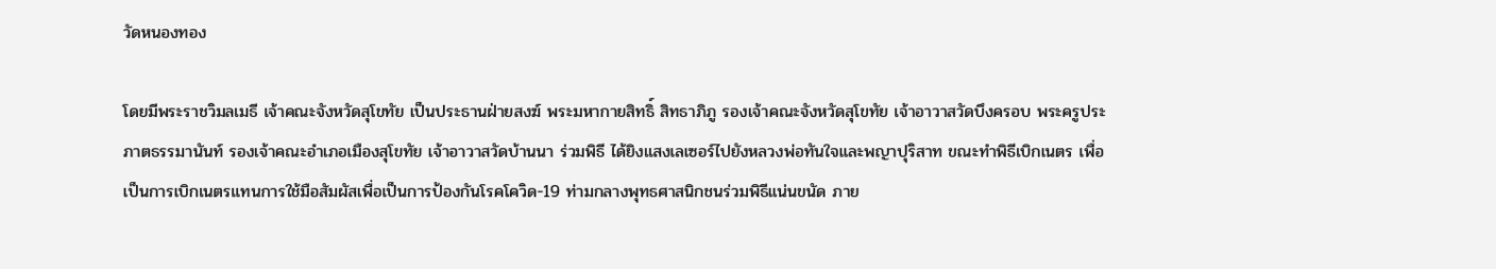วัดหนองทอง

โดยมีพระราชวิมลเมธี เจ้าคณะจังหวัดสุโขทัย เป็นประธานฝ่ายสงฆ์ พระมหากายสิทธิ์ สิทธาภิภู รองเจ้าคณะจังหวัดสุโขทัย เจ้าอาวาสวัดบึงครอบ พระครูประภาตธรรมานันท์ รองเจ้าคณะอำเภอเมืองสุโขทัย เจ้าอาวาสวัดบ้านนา ร่วมพิธี ได้ยิงแสงเลเซอร์ไปยังหลวงพ่อทันใจและพญาปุริสาท ขณะทำพิธีเบิกเนตร เพื่อเป็นการเบิกเนตรแทนการใช้มือสัมผัสเพื่อเป็นการป้องกันโรคโควิด-19 ท่ามกลางพุทธศาสนิกชนร่วมพิธีแน่นขนัด ภาย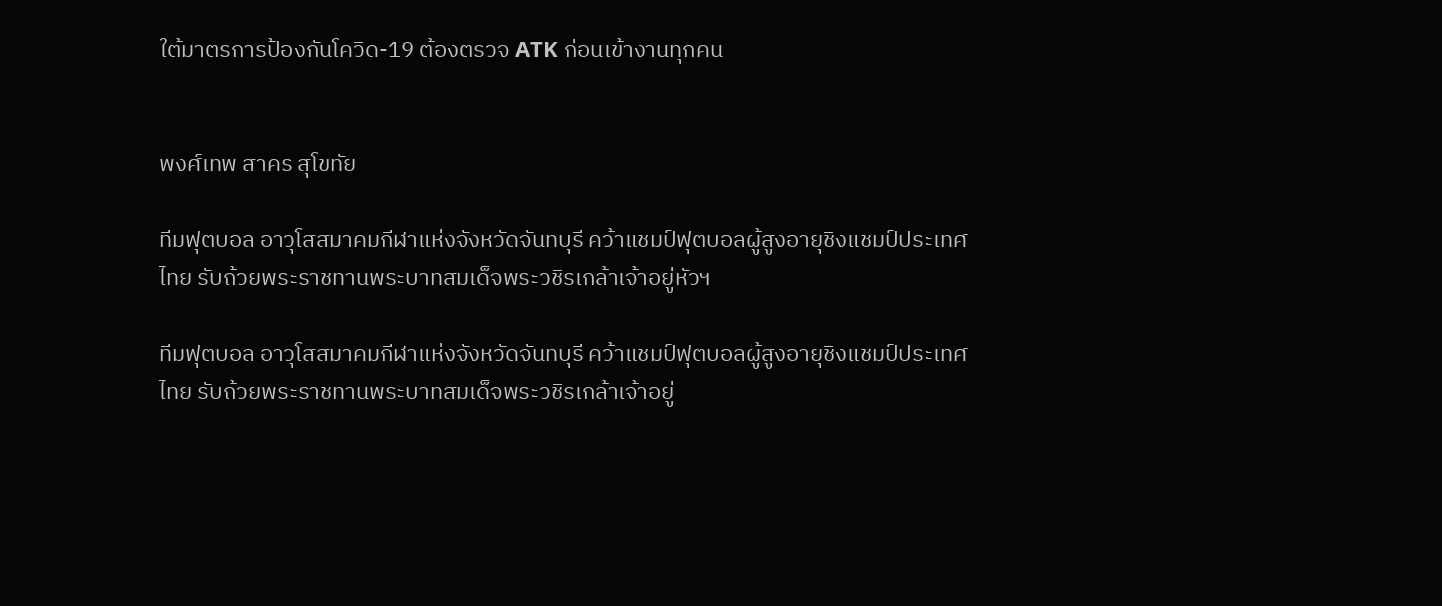ใต้มาตรการป้องกันโควิด-19 ต้องตรวจ ATK ก่อนเข้างานทุกคน


พงศ์เทพ สาคร สุโขทัย

ทีมฟุตบอล อาวุโสสมาคมกีฬาแห่งจังหวัดจันทบุรี คว้าแชมป์ฟุตบอลผู้สูงอายุชิงแชมป์ประเทศไทย รับถ้วยพระราชทานพระบาทสมเด็จพระวชิรเกล้าเจ้าอยู่หัวฯ

ทีมฟุตบอล อาวุโสสมาคมกีฬาแห่งจังหวัดจันทบุรี คว้าแชมป์ฟุตบอลผู้สูงอายุชิงแชมป์ประเทศไทย รับถ้วยพระราชทานพระบาทสมเด็จพระวชิรเกล้าเจ้าอยู่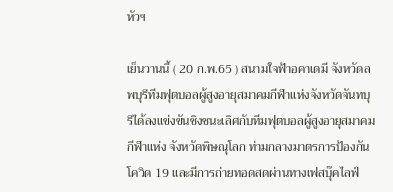หัวฯ

เย็นวานนี้ ( 20 ก.พ.65 ) สนามใจฟ้าอคาเดมี จังหวัดลพบุรีทีมฟุตบอลผู้สูงอายุสมาคมกีฬาแห่งจังหวัดจันทบุรีได้ลงแข่งขันชิงชนะเลิศกับทีมฟุตบอลผู้สูงอายุสมาคมกีฬาแห่ง จังหวัดพิษณุโลก ท่ามกลางมาตรการป้องกันโควิด 19 และมีการถ่ายทอดสดผ่านทางเฟสบุ๊คไลฟ์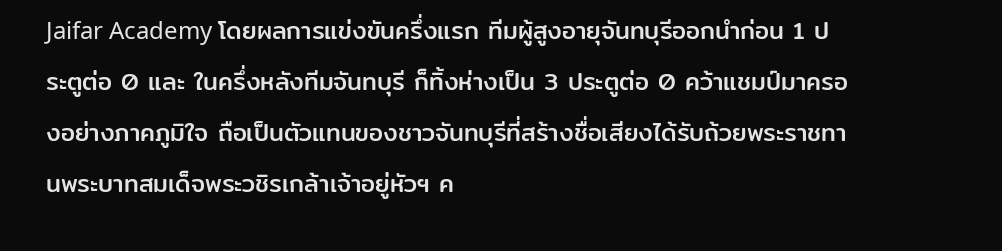Jaifar Academy โดยผลการแข่งขันครึ่งแรก ทีมผู้สูงอายุจันทบุรีออกนำก่อน 1 ประตูต่อ 0 และ ในครึ่งหลังทีมจันทบุรี ก็ทิ้งห่างเป็น 3 ประตูต่อ 0 คว้าแชมป์มาครองอย่างภาคภูมิใจ ถือเป็นตัวแทนของชาวจันทบุรีที่สร้างชื่อเสียงได้รับถ้วยพระราชทานพระบาทสมเด็จพระวชิรเกล้าเจ้าอยู่หัวฯ ค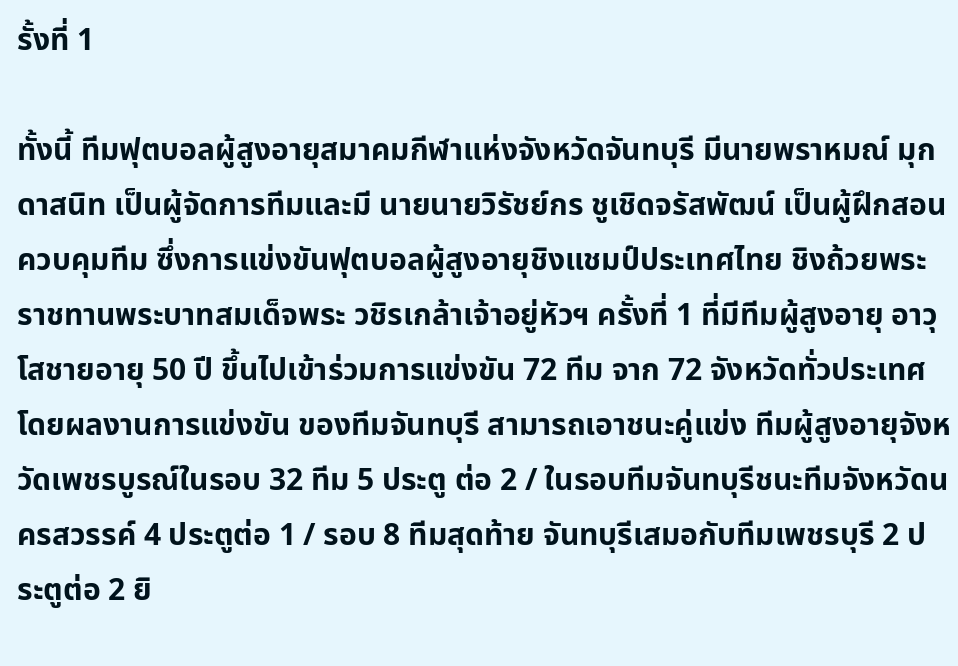รั้งที่ 1

ทั้งนี้ ทีมฟุตบอลผู้สูงอายุสมาคมกีฬาแห่งจังหวัดจันทบุรี มีนายพราหมณ์ มุกดาสนิท เป็นผู้จัดการทีมและมี นายนายวิรัชย์กร ชูเชิดจรัสพัฒน์ เป็นผู้ฝึกสอนควบคุมทีม ซึ่งการแข่งขันฟุตบอลผู้สูงอายุชิงแชมป์ประเทศไทย ชิงถ้วยพระราชทานพระบาทสมเด็จพระ วชิรเกล้าเจ้าอยู่หัวฯ ครั้งที่ 1 ที่มีทีมผู้สูงอายุ อาวุโสชายอายุ 50 ปี ขึ้นไปเข้าร่วมการแข่งขัน 72 ทีม จาก 72 จังหวัดทั่วประเทศ โดยผลงานการแข่งขัน ของทีมจันทบุรี สามารถเอาชนะคู่แข่ง ทีมผู้สูงอายุจังหวัดเพชรบูรณ์ในรอบ 32 ทีม 5 ประตู ต่อ 2 / ในรอบทีมจันทบุรีชนะทีมจังหวัดนครสวรรค์ 4 ประตูต่อ 1 / รอบ 8 ทีมสุดท้าย จันทบุรีเสมอกับทีมเพชรบุรี 2 ประตูต่อ 2 ยิ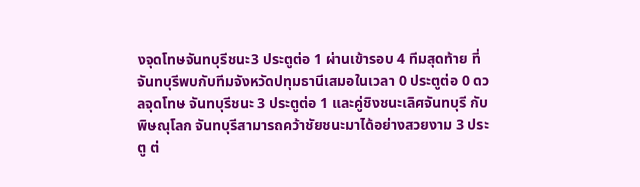งจุดโทษจันทบุรีชนะ3 ประตูต่อ 1 ผ่านเข้ารอบ 4 ทีมสุดท้าย ที่จันทบุรีพบกับทีมจังหวัดปทุมธานีเสมอในเวลา 0 ประตูต่อ 0 ดวลจุดโทษ จันทบุรีชนะ 3 ประตูต่อ 1 และคู่ชิงชนะเลิศจันทบุรี กับ พิษณุโลก จันทบุรีสามารถคว้าชัยชนะมาได้อย่างสวยงาม 3 ประตู ต่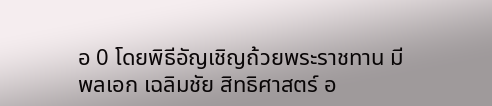อ 0 โดยพิธีอัญเชิญถ้วยพระราชทาน มี พลเอก เฉลิมชัย สิทธิศาสตร์ อ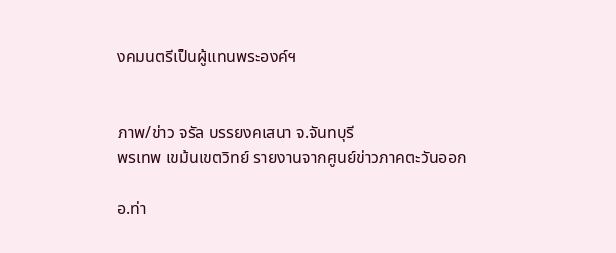งคมนตรีเป็นผู้แทนพระองค์ฯ


ภาพ/ข่าว จรัล บรรยงคเสนา จ.จันทบุรี
พรเทพ เขม้นเขตวิทย์ รายงานจากศูนย์ข่าวภาคตะวันออก

อ.ท่า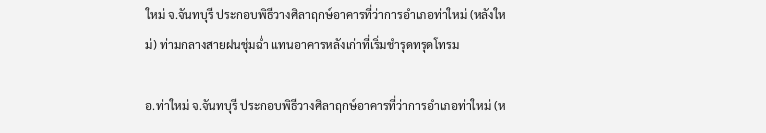ใหม่ จ.จันทบุรี ประกอบพิธีวางศิลาฤกษ์อาคารที่ว่าการอำเภอท่าใหม่ (หลังใหม่) ท่ามกลางสายฝนชุ่มฉ่ำ แทนอาคารหลังเก่าที่เริ่มชำรุดทรุดโทรม

อ.ท่าใหม่ จ.จันทบุรี ประกอบพิธีวางศิลาฤกษ์อาคารที่ว่าการอำเภอท่าใหม่ (ห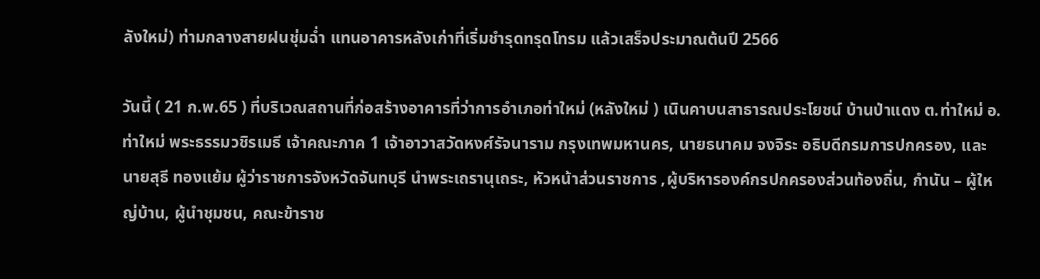ลังใหม่) ท่ามกลางสายฝนชุ่มฉ่ำ แทนอาคารหลังเก่าที่เริ่มชำรุดทรุดโทรม แล้วเสร็จประมาณต้นปี 2566

วันนี้ ( 21 ก.พ.65 ) ที่บริเวณสถานที่ก่อสร้างอาคารที่ว่าการอำเภอท่าใหม่ (หลังใหม่ ) เนินคาบนสาธารณประโยชน์ บ้านป่าแดง ต.ท่าใหม่ อ.ท่าใหม่ พระธรรมวชิรเมธี เจ้าคณะภาค 1 เจ้าอาวาสวัดหงศ์รัจนาราม กรุงเทพมหานคร, นายธนาคม จงจิระ อธิบดีกรมการปกครอง, และนายสุธี ทองแย้ม ผู้ว่าราชการจังหวัดจันทบุรี นำพระเถรานุเถระ, หัวหน้าส่วนราชการ ,ผู้บริหารองค์กรปกครองส่วนท้องถิ่น, กำนัน – ผู้ใหญ่บ้าน, ผู้นำชุมชน, คณะข้าราช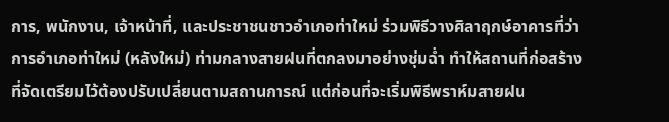การ, พนักงาน, เจ้าหน้าที่, และประชาชนชาวอำเภอท่าใหม่ ร่วมพิธีวางศิลาฤกษ์อาคารที่ว่าการอำเภอท่าใหม่ (หลังใหม่) ท่ามกลางสายฝนที่ตกลงมาอย่างชุ่มฉ่ำ ทำให้สถานที่ก่อสร้างที่จัดเตรียมไว้ต้องปรับเปลี่ยนตามสถานการณ์ แต่ก่อนที่จะเริ่มพิธีพราห์มสายฝน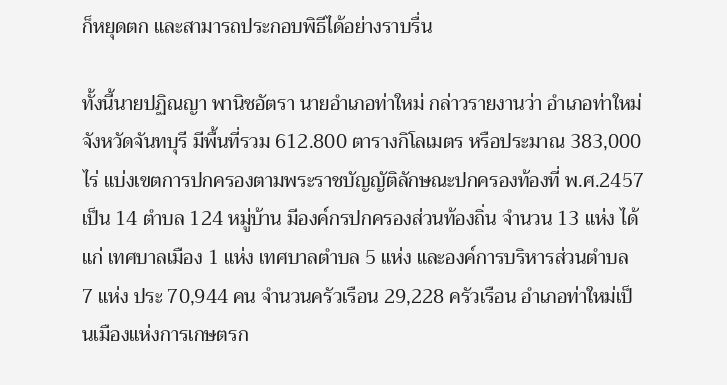ก็หยุดตก และสามารถประกอบพิธีได้อย่างราบรื่น

ทั้งนี้นายปฏิณญา พานิชอัตรา นายอำเภอท่าใหม่ กล่าวรายงานว่า อำเภอท่าใหม่ จังหวัดจันทบุรี มีพื้นที่รวม 612.800 ตารางกิโลเมตร หรือประมาณ 383,000 ไร่ แบ่งเขตการปกครองตามพระราชบัญญัติลักษณะปกครองท้องที่ พ.ศ.2457 เป็น 14 ตำบล 124 หมู่บ้าน มีองค์กรปกครองส่วนท้องถิ่น จำนวน 13 แห่ง ได้แก่ เทศบาลเมือง 1 แห่ง เทศบาลตำบล 5 แห่ง และองค์การบริหารส่วนตำบล 7 แห่ง ประ 70,944 คน จำนวนครัวเรือน 29,228 ครัวเรือน อำเภอท่าใหม่เป็นเมืองแห่งการเกษตรก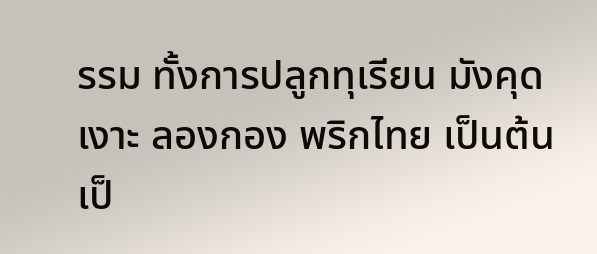รรม ทั้งการปลูกทุเรียน มังคุด เงาะ ลองกอง พริกไทย เป็นต้น เป็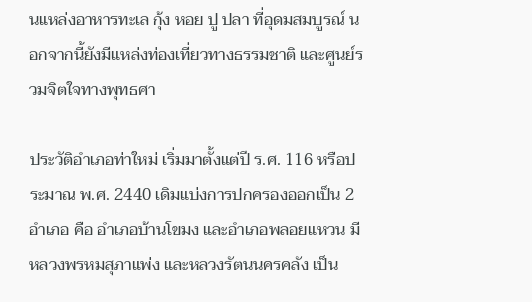นแหล่งอาหารทะเล กุ้ง หอย ปู ปลา ที่อุดมสมบูรณ์ นอกจากนี้ยังมีแหล่งท่องเที่ยวทางธรรมชาติ และศูนย์รวมจิตใจทางพุทธศา

ประวัติอำเภอท่าใหม่ เริ่มมาตั้งแต่ปี ร.ศ. 116 หรือประมาณ พ.ศ. 2440 เดิมแบ่งการปกครองออกเป็น 2 อำเภอ คือ อำเภอบ้านโขมง และอำเภอพลอยแหวน มีหลวงพรหมสุภาแพ่ง และหลวงรัตนนครคลัง เป็น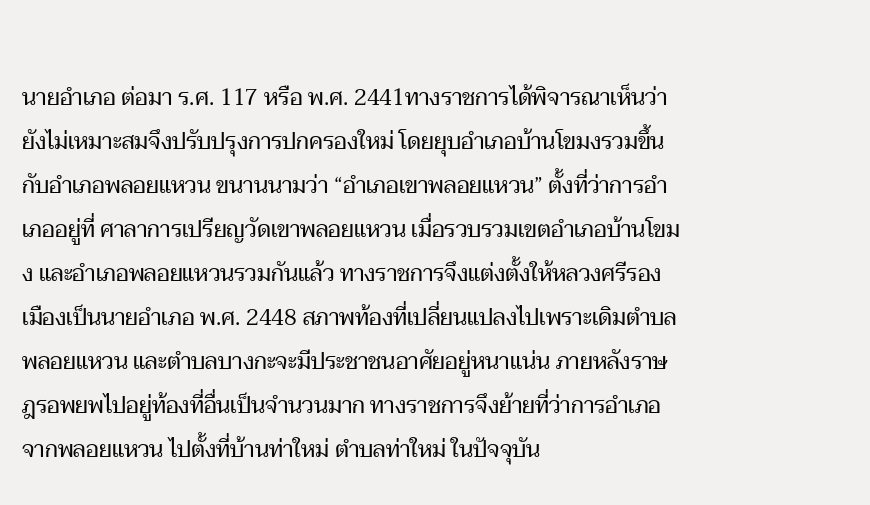นายอำเภอ ต่อมา ร.ศ. 117 หรือ พ.ศ. 2441ทางราชการได้พิจารณาเห็นว่า ยังไม่เหมาะสมจึงปรับปรุงการปกครองใหม่ โดยยุบอำเภอบ้านโขมงรวมขึ้นกับอำเภอพลอยแหวน ขนานนามว่า “อำเภอเขาพลอยแหวน” ตั้งที่ว่าการอำเภออยู่ที่ ศาลาการเปรียญวัดเขาพลอยแหวน เมื่อรวบรวมเขตอำเภอบ้านโขมง และอำเภอพลอยแหวนรวมกันแล้ว ทางราชการจึงแต่งตั้งให้หลวงศรีรองเมืองเป็นนายอำเภอ พ.ศ. 2448 สภาพท้องที่เปลี่ยนแปลงไปเพราะเดิมตำบลพลอยแหวน และตำบลบางกะจะมีประชาชนอาศัยอยู่หนาแน่น ภายหลังราษฎรอพยพไปอยู่ท้องที่อื่นเป็นจำนวนมาก ทางราชการจึงย้ายที่ว่าการอำเภอจากพลอยแหวน ไปตั้งที่บ้านท่าใหม่ ตำบลท่าใหม่ ในปัจจุบัน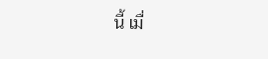นี้ เมื่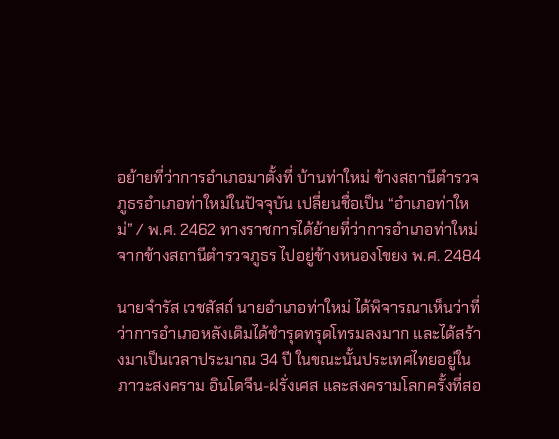อย้ายที่ว่าการอำเภอมาตั้งที่ บ้านท่าใหม่ ข้างสถานีตำรวจภูธรอำเภอท่าใหม่ในปัจจุบัน เปลี่ยนชื่อเป็น “อำเภอท่าใหม่” / พ.ศ. 2462 ทางราชการได้ย้ายที่ว่าการอำเภอท่าใหม่จากข้างสถานีตำรวจภูธร ไปอยู่ข้างหนองโขยง พ.ศ. 2484

นายจำรัส เวชสัสถ์ นายอำเภอท่าใหม่ ได้พิจารณาเห็นว่าที่ว่าการอำเภอหลังเดิมได้ชำรุดทรุดโทรมลงมาก และได้สร้างมาเป็นเวลาประมาณ 34 ปี ในขณะนั้นประเทศไทยอยู่ในภาวะสงคราม อินโดจีน-ฝรั่งเศส และสงครามโลกครั้งที่สอ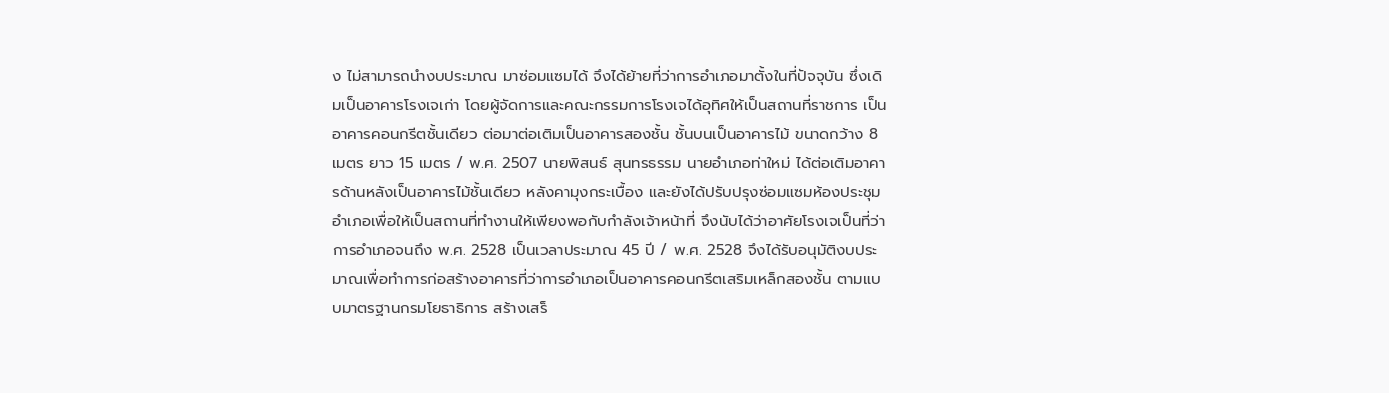ง ไม่สามารถนำงบประมาณ มาซ่อมแซมได้ จึงได้ย้ายที่ว่าการอำเภอมาตั้งในที่ปัจจุบัน ซึ่งเดิมเป็นอาคารโรงเจเก่า โดยผู้จัดการและคณะกรรมการโรงเจได้อุทิศให้เป็นสถานที่ราชการ เป็นอาคารคอนกรีตชั้นเดียว ต่อมาต่อเติมเป็นอาคารสองชั้น ชั้นบนเป็นอาคารไม้ ขนาดกว้าง 8 เมตร ยาว 15 เมตร / พ.ศ. 2507 นายพิสนธ์ สุนทรธรรม นายอำเภอท่าใหม่ ได้ต่อเติมอาคารด้านหลังเป็นอาคารไม้ชั้นเดียว หลังคามุงกระเบื้อง และยังได้ปรับปรุงซ่อมแซมห้องประชุมอำเภอเพื่อให้เป็นสถานที่ทำงานให้เพียงพอกับกำลังเจ้าหน้าที่ จึงนับได้ว่าอาศัยโรงเจเป็นที่ว่าการอำเภอจนถึง พ.ศ. 2528 เป็นเวลาประมาณ 45 ปี / พ.ศ. 2528 จึงได้รับอนุมัติงบประมาณเพื่อทำการก่อสร้างอาคารที่ว่าการอำเภอเป็นอาคารคอนกรีตเสริมเหล็กสองชั้น ตามแบบมาตรฐานกรมโยธาธิการ สร้างเสร็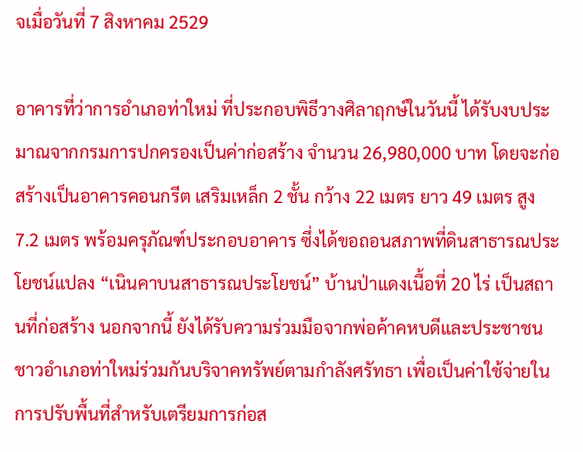จเมื่อวันที่ 7 สิงหาคม 2529

อาคารที่ว่าการอำเภอท่าใหม่ ที่ประกอบพิธีวางศิลาฤกษ์ในวันนี้ ได้รับงบประมาณจากกรมการปกครองเป็นค่าก่อสร้าง จำนวน 26,980,000 บาท โดยจะก่อสร้างเป็นอาคารคอนกรีต เสริมเหล็ก 2 ชั้น กว้าง 22 เมตร ยาว 49 เมตร สูง 7.2 เมตร พร้อมครุภัณฑ์ประกอบอาคาร ซึ่งได้ขอถอนสภาพที่ดินสาธารณประโยชน์แปลง “เนินคาบนสาธารณประโยชน์” บ้านป่าแดงเนื้อที่ 20 ไร่ เป็นสถานที่ก่อสร้าง นอกจากนี้ ยังได้รับความร่วมมือจากพ่อค้าคหบดีและประชาชนชาวอำเภอท่าใหม่ร่วมกันบริจาคทรัพย์ตามกำลังศรัทธา เพื่อเป็นค่าใช้จ่ายในการปรับพื้นที่สำหรับเตรียมการก่อส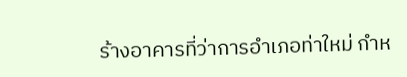ร้างอาคารที่ว่าการอำเภอท่าใหม่ กำห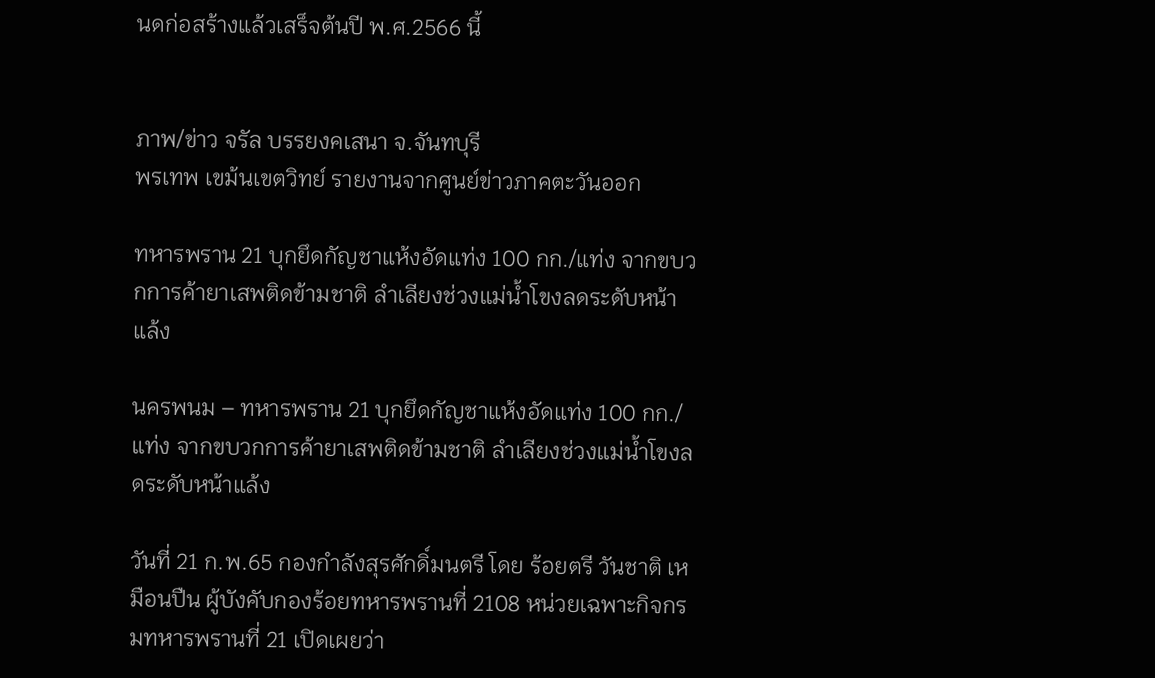นดก่อสร้างแล้วเสร็จต้นปี พ.ศ.2566 นี้


ภาพ/ข่าว จรัล บรรยงคเสนา จ.จันทบุรี
พรเทพ เขม้นเขตวิทย์ รายงานจากศูนย์ข่าวภาคตะวันออก

ทหารพราน 21 บุกยึดกัญชาแห้งอัดแท่ง 100 กก./แท่ง จากขบวกการค้ายาเสพติดข้ามชาติ ลำเลียงช่วงแม่น้ำโขงลดระดับหน้าแล้ง

นครพนม – ทหารพราน 21 บุกยึดกัญชาแห้งอัดแท่ง 100 กก./แท่ง จากขบวกการค้ายาเสพติดข้ามชาติ ลำเลียงช่วงแม่น้ำโขงลดระดับหน้าแล้ง

วันที่ 21 ก.พ.65 กองกำลังสุรศักดิ์มนตรี โดย ร้อยตรี วันชาติ เหมือนปืน ผู้บังคับกองร้อยทหารพรานที่ 2108 หน่วยเฉพาะกิจกรมทหารพรานที่ 21 เปิดเผยว่า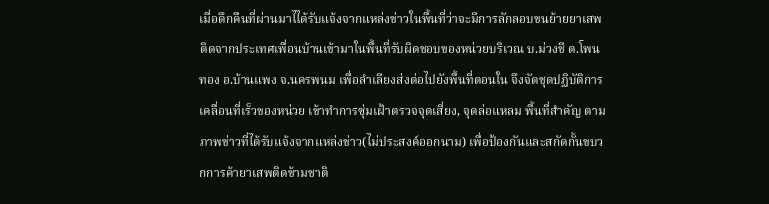เมื่อดึกคืนที่ผ่านมาไได้รับแจ้งจากแหล่งข่าวในพื้นที่ว่าจะมีการลักลอบขนย้ายยาเสพติดจากประเทศเพื่อนบ้านเข้ามาในพื้นที่รับผิดชอบของหน่วยบริเวณ บ.ม่วงชี ต.โพนทอง อ.บ้านแพง จ.นครพนม เพื่อลำเลียงส่งต่อไปยังพื้นที่ตอนใน จึงจัดชุดปฏิบัติการเคลื่อนที่เร็วของหน่วย เข้าทำการซุ่มเฝ้าตรวจจุดเสี่ยง, จุดล่อแหลม พื้นที่สำคัญ ตามภาพข่าวที่ได้รับแจ้งจากแหล่งข่าว(ไม่ประสงค์ออกนาม) เพื่อป้องกันและสกัดกั้นขบวกการค้ายาเสพติดข้ามชาติ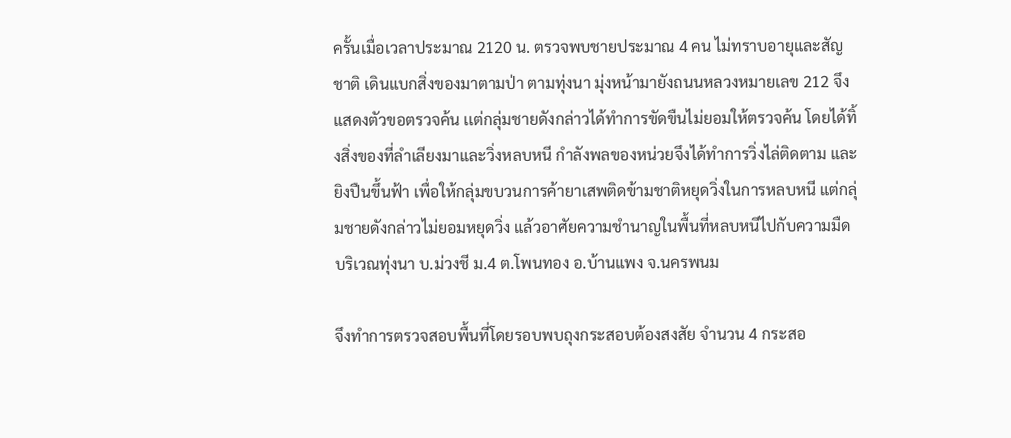ครั้นเมื่อเวลาประมาณ 2120 น. ตรวจพบชายประมาณ 4 คน ไม่ทราบอายุและสัญชาติ เดินแบกสิ่งของมาตามป่า ตามทุ่งนา มุ่งหน้ามายังถนนหลวงหมายเลข 212 จึงแสดงตัวขอตรวจค้น เเต่กลุ่มชายดังกล่าวได้ทำการขัดขืนไม่ยอมให้ตรวจค้น โดยได้ทิ้งสิ่งของที่ลำเลียงมาและวิ่งหลบหนี กำลังพลของหน่วยจึงได้ทำการวิ่งไล่ติดตาม และยิงปืนขึ้นฟ้า เพื่อให้กลุ่มขบวนการค้ายาเสพติดข้ามชาติหยุดวิ่งในการหลบหนี แต่กลุ่มชายดังกล่าวไม่ยอมหยุดวิ่ง แล้วอาศัยความชำนาญในพื้นที่หลบหนีไปกับความมืด บริเวณทุ่งนา บ.ม่วงชี ม.4 ต.โพนทอง อ.บ้านแพง จ.นครพนม

จึงทำการตรวจสอบพื้นที่โดยรอบพบถุงกระสอบต้องสงสัย จำนวน 4 กระสอ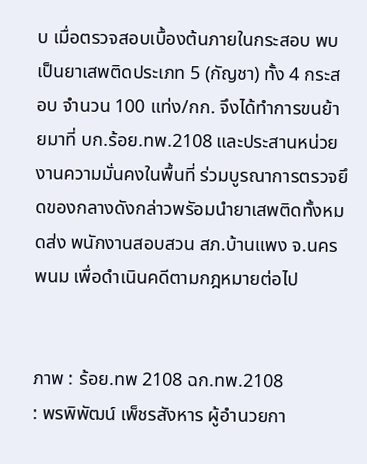บ เมื่อตรวจสอบเบื้องต้นภายในกระสอบ พบเป็นยาเสพติดประเภท 5 (กัญชา) ทั้ง 4 กระสอบ จำนวน 100 แท่ง/กก. จึงได้ทำการขนย้ายมาที่ บก.ร้อย.ทพ.2108 และประสานหน่วยงานความมั่นคงในพื้นที่ ร่วมบูรณาการตรวจยึดของกลางดังกล่าวพรัอมนำยาเสพติดทั้งหมดส่ง พนักงานสอบสวน สภ.บ้านแพง จ.นครพนม เพื่อดำเนินคดีตามกฎหมายต่อไป


ภาพ : ร้อย.ทพ 2108 ฉก.ทพ.2108
: พรพิพัฒน์ เพ็ชรสังหาร ผู้อำนวยกา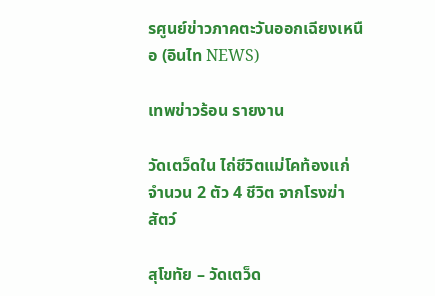รศูนย์ข่าวภาคตะวันออกเฉียงเหนือ (อินไท NEWS)

เทพข่าวร้อน รายงาน

วัดเตว็ดใน ไถ่ชีวิตแม่โคท้องแก่ จำนวน 2 ตัว 4 ชีวิต จากโรงฆ่าสัตว์

สุโขทัย – วัดเตว็ด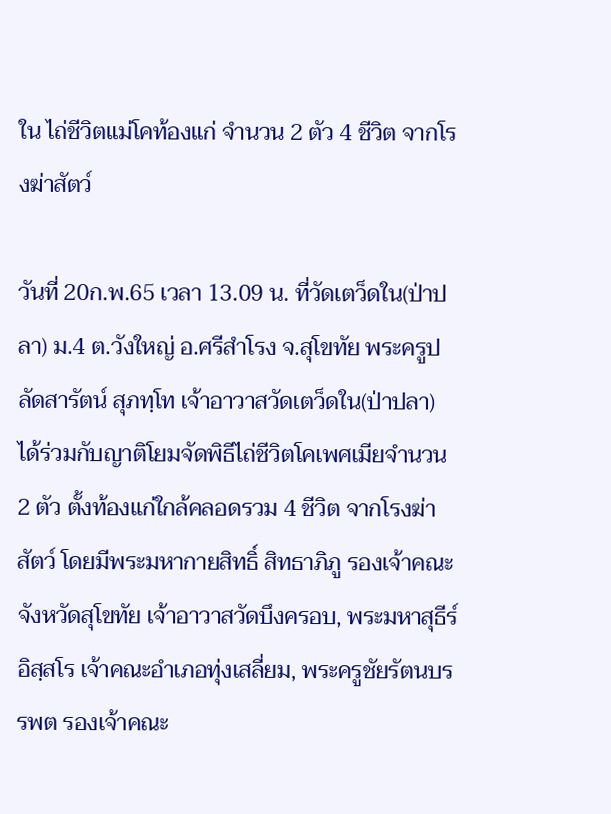ใน ไถ่ชีวิตแม่โคท้องแก่ จำนวน 2 ตัว 4 ชีวิต จากโรงฆ่าสัตว์

วันที่ 20ก.พ.65 เวลา 13.09 น. ที่วัดเตว็ดใน(ป่าปลา) ม.4 ต.วังใหญ่ อ.ศรีสำโรง จ.สุโขทัย พระครูปลัดสารัตน์ สุภทฺโท เจ้าอาวาสวัดเตว็ดใน(ป่าปลา) ได้ร่วมกับญาติโยมจัดพิธีไถ่ชีวิตโคเพศเมียจำนวน 2 ตัว ตั้งท้องแก่ใกล้คลอดรวม 4 ชีวิต จากโรงฆ่าสัตว์ โดยมีพระมหากายสิทธิ์ สิทธาภิภู รองเจ้าคณะจังหวัดสุโขทัย เจ้าอาวาสวัดบึงครอบ, พระมหาสุธีร์ อิสฺสโร เจ้าคณะอำเภอทุ่งเสลี่ยม, พระครูชัยรัตนบรรพต รองเจ้าคณะ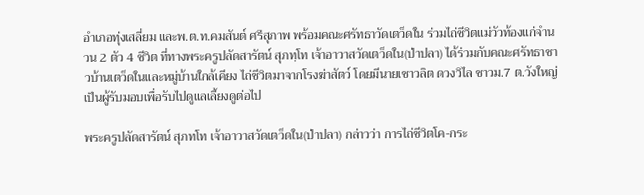อำเภอทุ่งเสลี่ยม และพ.ต.ท.คมสันต์ ศรีสุภาพ พร้อมคณะศรัทธาวัดเตว็ดใน ร่วมไถ่ชีวิตแม่วัวท้องแก่จำนวน 2 ตัว 4 ชีวิต ที่ทางพระครูปลัดสารัตน์ สุภทฺโท เจ้าอาวาสวัดเตว็ดใน(ป่าปลา) ได้ร่วมกับคณะศรัทธาชาวบ้านเตว็ดในและหมู่บ้านใกล้เคียง ไถ่ชีวิตมาจากโรงฆ่าสัตว์ โดยมีนายเชาวลิต ดวงวิไล ชาวม.7 ต.วังใหญ่ เป็นผู้รับมอบเพื่อรับไปดูแลเลี้ยงดูต่อไป

พระครูปลัดสารัตน์ สุภทโท เจ้าอาวาสวัดเตว็ดใน(ป่าปลา) กล่าวว่า การไถ่ชีวิตโค-กระ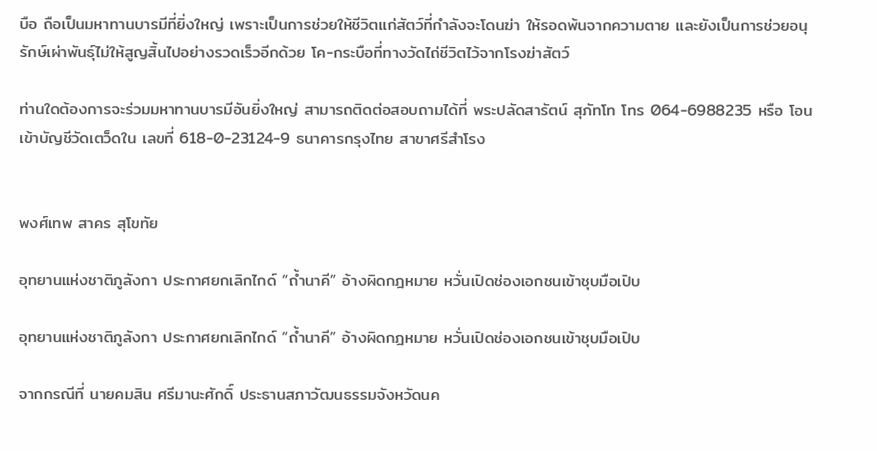บือ ถือเป็นมหาทานบารมีที่ยิ่งใหญ่ เพราะเป็นการช่วยให้ชีวิตแก่สัตว์ที่กำลังจะโดนฆ่า ให้รอดพ้นจากความตาย และยังเป็นการช่วยอนุรักษ์เผ่าพันธุ์ไม่ให้สูญสิ้นไปอย่างรวดเร็วอีกด้วย โค-กระบือที่ทางวัดไถ่ชีวิตไว้จากโรงฆ่าสัตว์

ท่านใดต้องการจะร่วมมหาทานบารมีอันยิ่งใหญ่ สามารถติดต่อสอบถามได้ที่ พระปลัดสารัตน์ สุภัทโท โทร 064-6988235 หรือ โอนเข้าบัญชีวัดเตว็ดใน เลขที่ 618-0-23124-9 ธนาคารกรุงไทย สาขาศรีสำโรง


พงศ์เทพ สาคร สุโขทัย

อุทยานแห่งชาติภูลังกา ประกาศยกเลิกไกด์ “ถ้ำนาคี” อ้างผิดกฎหมาย หวั่นเปิดช่องเอกชนเข้าชุบมือเปิบ

อุทยานแห่งชาติภูลังกา ประกาศยกเลิกไกด์ “ถ้ำนาคี” อ้างผิดกฎหมาย หวั่นเปิดช่องเอกชนเข้าชุบมือเปิบ

จากกรณีที่ นายคมสิน ศรีมานะศักดิ์ ประธานสภาวัฒนธรรมจังหวัดนค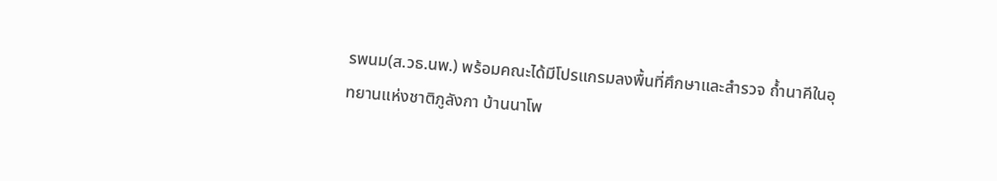รพนม(ส.วธ.นพ.) พร้อมคณะได้มีโปรแกรมลงพื้นที่ศึกษาและสำรวจ ถ้ำนาคีในอุทยานแห่งชาติภูลังกา บ้านนาโพ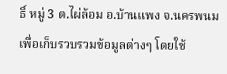ธิ์ หมู่ 3 ต.ไผ่ล้อม อ.บ้านแพง จ.นครพนม เพื่อเก็บรวบรวมข้อมูลต่างๆ โดยใช้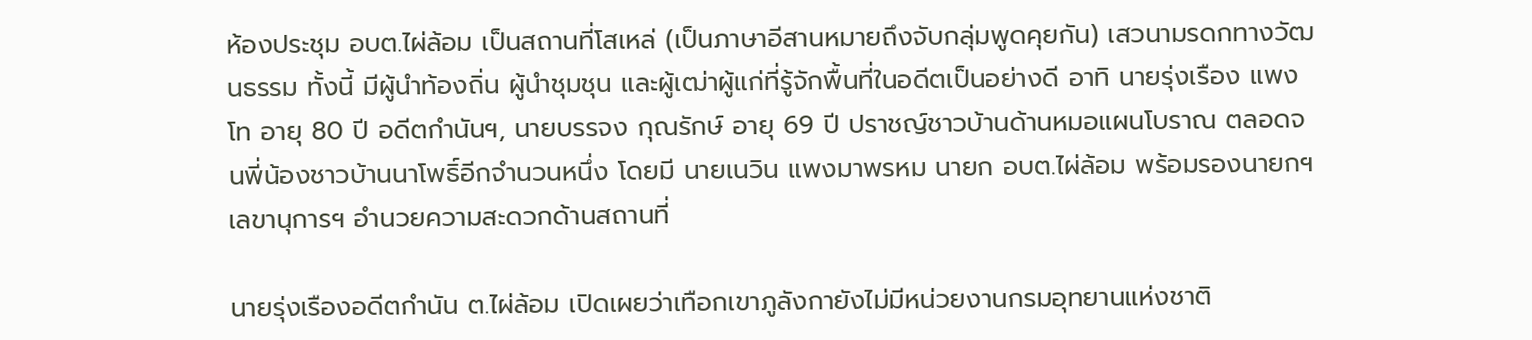ห้องประชุม อบต.ไผ่ล้อม เป็นสถานที่โสเหล่ (เป็นภาษาอีสานหมายถึงจับกลุ่มพูดคุยกัน) เสวนามรดกทางวัฒนธรรม ทั้งนี้ มีผู้นำท้องถิ่น ผู้นำชุมชุน และผู้เฒ่าผู้แก่ที่รู้จักพื้นที่ในอดีตเป็นอย่างดี อาทิ นายรุ่งเรือง แพงโท อายุ 80 ปี อดีตกำนันฯ, นายบรรจง กุณรักษ์ อายุ 69 ปี ปราชญ์ชาวบ้านด้านหมอแผนโบราณ ตลอดจนพี่น้องชาวบ้านนาโพธิ์อีกจำนวนหนึ่ง โดยมี นายเนวิน แพงมาพรหม นายก อบต.ไผ่ล้อม พร้อมรองนายกฯ เลขานุการฯ อำนวยความสะดวกด้านสถานที่

นายรุ่งเรืองอดีตกำนัน ต.ไผ่ล้อม เปิดเผยว่าเทือกเขาภูลังกายังไม่มีหน่วยงานกรมอุทยานแห่งชาติ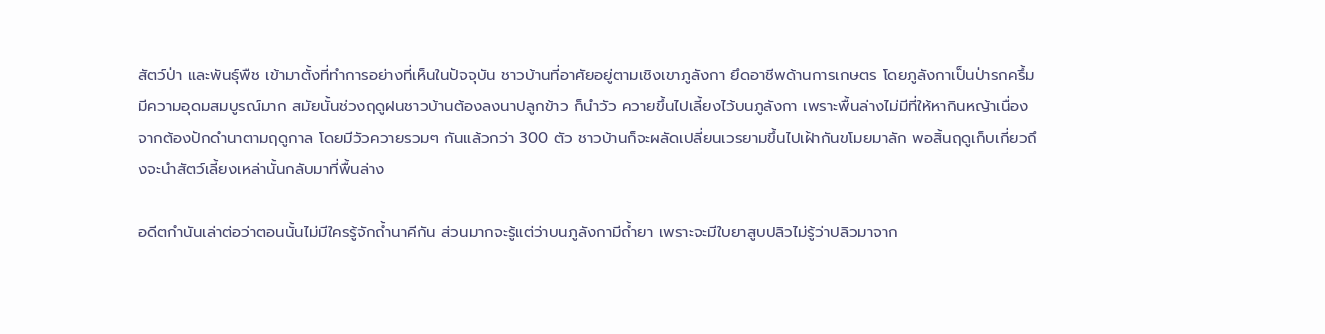สัตว์ป่า และพันธุ์พืช เข้ามาตั้งที่ทำการอย่างที่เห็นในปัจจุบัน ชาวบ้านที่อาศัยอยู่ตามเชิงเขาภูลังกา ยึดอาชีพด้านการเกษตร โดยภูลังกาเป็นป่ารกครึ้มมีความอุดมสมบูรณ์มาก สมัยนั้นช่วงฤดูฝนชาวบ้านต้องลงนาปลูกข้าว ก็นำวัว ควายขึ้นไปเลี้ยงไว้บนภูลังกา เพราะพื้นล่างไม่มีที่ให้หากินหญ้าเนื่องจากต้องปักดำนาตามฤดูกาล โดยมีวัวควายรวมๆ กันแล้วกว่า 300 ตัว ชาวบ้านก็จะผลัดเปลี่ยนเวรยามขึ้นไปเฝ้ากันขโมยมาลัก พอสิ้นฤดูเก็บเกี่ยวถึงจะนำสัตว์เลี้ยงเหล่านั้นกลับมาที่พื้นล่าง

อดีตกำนันเล่าต่อว่าตอนนั้นไม่มีใครรู้จักถ้ำนาคีกัน ส่วนมากจะรู้แต่ว่าบนภูลังกามีถ้ำยา เพราะจะมีใบยาสูบปลิวไม่รู้ว่าปลิวมาจาก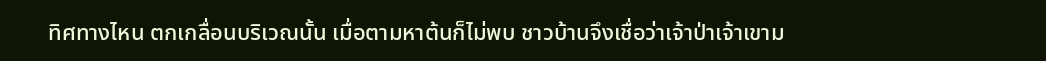ทิศทางไหน ตกเกลื่อนบริเวณนั้น เมื่อตามหาต้นก็ไม่พบ ชาวบ้านจึงเชื่อว่าเจ้าป่าเจ้าเขาม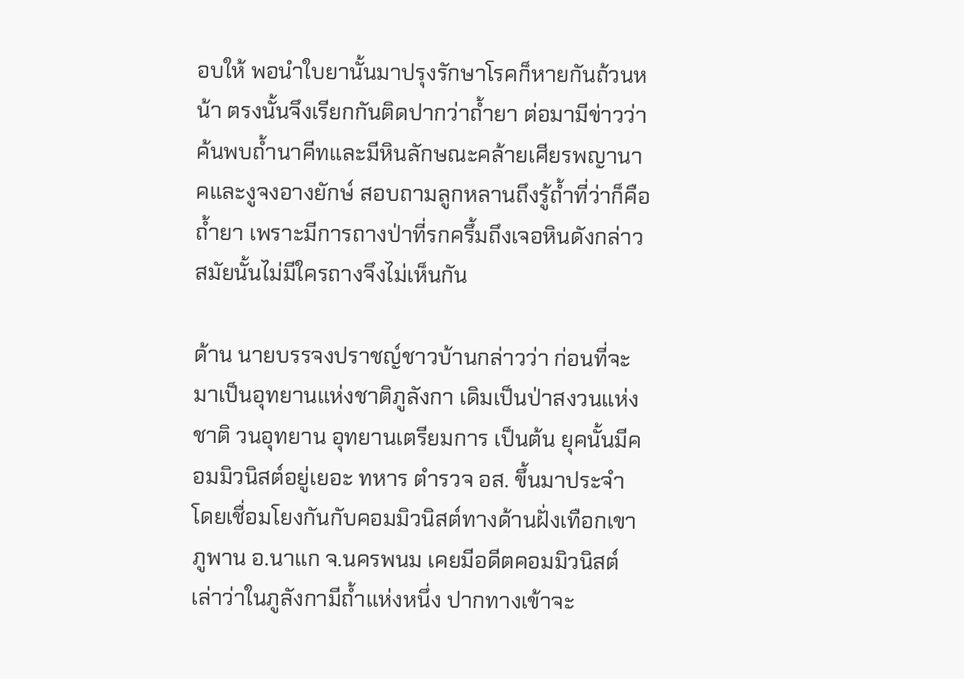อบให้ พอนำใบยานั้นมาปรุงรักษาโรคก็หายกันถ้วนหน้า ตรงนั้นจึงเรียกกันติดปากว่าถ้ำยา ต่อมามีข่าวว่าค้นพบถ้ำนาคีทและมีหินลักษณะคล้ายเศียรพญานาคและงูจงอางยักษ์ สอบถามลูกหลานถึงรู้ถ้ำที่ว่าก็คือถ้ำยา เพราะมีการถางป่าที่รกครึ้มถึงเจอหินดังกล่าว สมัยนั้นไม่มีใครถางจึงไม่เห็นกัน

ด้าน นายบรรจงปราชญ์ชาวบ้านกล่าวว่า ก่อนที่จะมาเป็นอุทยานแห่งชาติภูลังกา เดิมเป็นป่าสงวนแห่งชาติ วนอุทยาน อุทยานเตรียมการ เป็นต้น ยุคนั้นมีคอมมิวนิสต์อยู่เยอะ ทหาร ตำรวจ อส. ขึ้นมาประจำ โดยเชื่อมโยงกันกับคอมมิวนิสต์ทางด้านฝั่งเทือกเขาภูพาน อ.นาแก จ.นครพนม เคยมีอดีตคอมมิวนิสต์เล่าว่าในภูลังกามีถ้ำแห่งหนึ่ง ปากทางเข้าจะ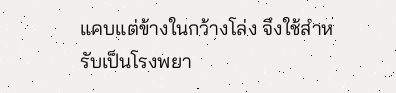แคบแต่ข้างในกว้างโล่ง จึงใช้สำหรับเป็นโรงพยา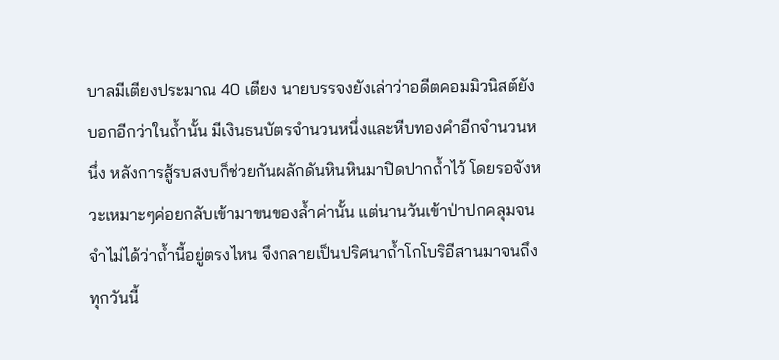บาลมีเตียงประมาณ 40 เตียง นายบรรจงยังเล่าว่าอดีตคอมมิวนิสต์ยังบอกอีกว่าในถ้ำนั้น มีเงินธนบัตรจำนวนหนึ่งและหีบทองคำอีกจำนวนหนึ่ง หลังการสู้รบสงบก็ช่วยกันผลักดันหินหินมาปิดปากถ้ำไว้ โดยรอจังหวะเหมาะๆค่อยกลับเข้ามาขนของล้ำค่านั้น แต่นานวันเข้าป่าปกคลุมจนจำไม่ได้ว่าถ้ำนี้อยู่ตรงไหน จึงกลายเป็นปริศนาถ้ำโกโบริอีสานมาจนถึงทุกวันนี้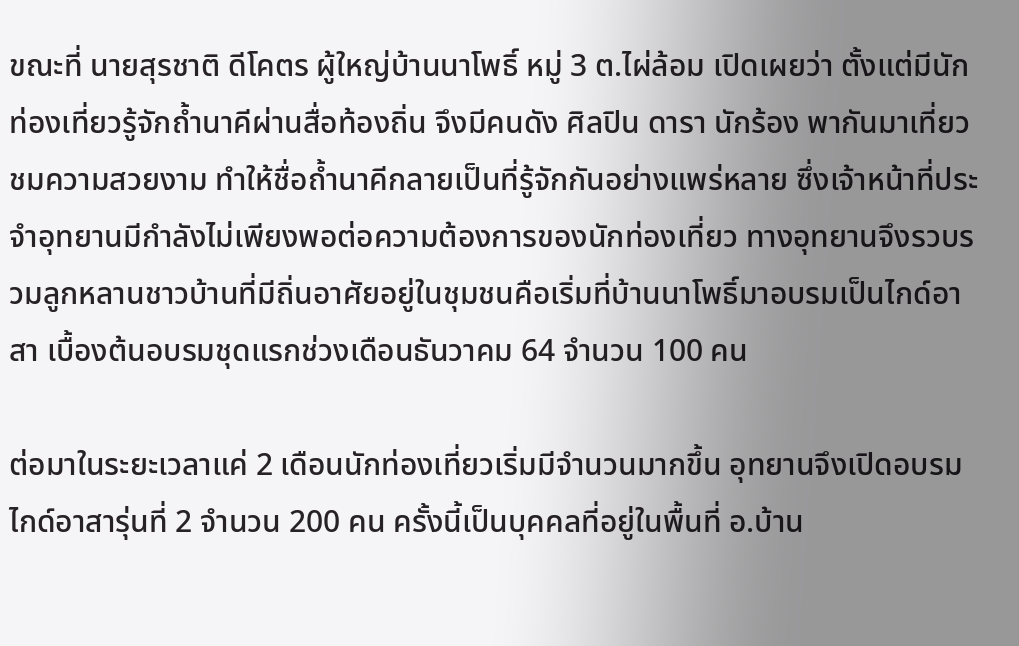ขณะที่ นายสุรชาติ ดีโคตร ผู้ใหญ่บ้านนาโพธิ์ หมู่ 3 ต.ไผ่ล้อม เปิดเผยว่า ตั้งแต่มีนักท่องเที่ยวรู้จักถ้ำนาคีผ่านสื่อท้องถิ่น จึงมีคนดัง ศิลปิน ดารา นักร้อง พากันมาเที่ยวชมความสวยงาม ทำให้ชื่อถ้ำนาคีกลายเป็นที่รู้จักกันอย่างแพร่หลาย ซึ่งเจ้าหน้าที่ประจำอุทยานมีกำลังไม่เพียงพอต่อความต้องการของนักท่องเที่ยว ทางอุทยานจึงรวบรวมลูกหลานชาวบ้านที่มีถิ่นอาศัยอยู่ในชุมชนคือเริ่มที่บ้านนาโพธิ์มาอบรมเป็นไกด์อาสา เบื้องต้นอบรมชุดแรกช่วงเดือนธันวาคม 64 จำนวน 100 คน

ต่อมาในระยะเวลาแค่ 2 เดือนนักท่องเที่ยวเริ่มมีจำนวนมากขึ้น อุทยานจึงเปิดอบรมไกด์อาสารุ่นที่ 2 จำนวน 200 คน ครั้งนี้เป็นบุคคลที่อยู่ในพื้นที่ อ.บ้าน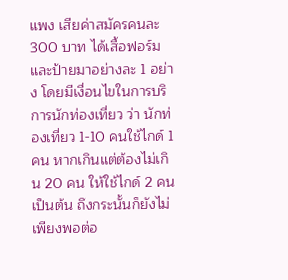แพง เสียค่าสมัครคนละ 300 บาท ได้เสื้อฟอร์มและป้ายมาอย่างละ 1 อย่าง โดยมีเงื่อนไขในการบริการนักท่องเที่ยว ว่า นักท่องเที่ยว 1-10 คนใช้ไกด์ 1 คน หากเกินแต่ต้องไม่เกิน 20 คน ให้ใช้ไกด์ 2 คน เป็นต้น ถึงกระนั้นก็ยังไม่เพียงพอต่อ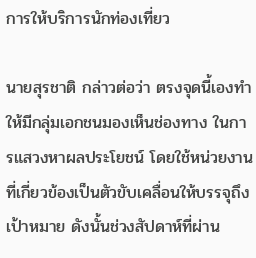การให้บริการนักท่องเที่ยว

นายสุรชาติ กล่าวต่อว่า ตรงจุดนี้เองทำให้มีกลุ่มเอกชนมองเห็นช่องทาง ในการแสวงหาผลประโยชน์ โดยใช้หน่วยงานที่เกี่ยวข้องเป็นตัวขับเคลื่อนให้บรรจุถึงเป้าหมาย ดังนั้นช่วงสัปดาห์ที่ผ่าน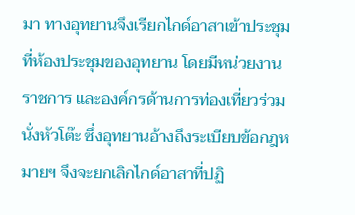มา ทางอุทยานจึงเรียกไกด์อาสาเข้าประชุมที่ห้องประชุมของอุทยาน โดยมีหน่วยงานราชการ และองค์กรด้านการท่องเที่ยวร่วมนั่งหัวโต๊ะ ซึ่งอุทยานอ้างถึงระเบียบข้อกฎหมายฯ จึงจะยกเลิกไกด์อาสาที่ปฏิ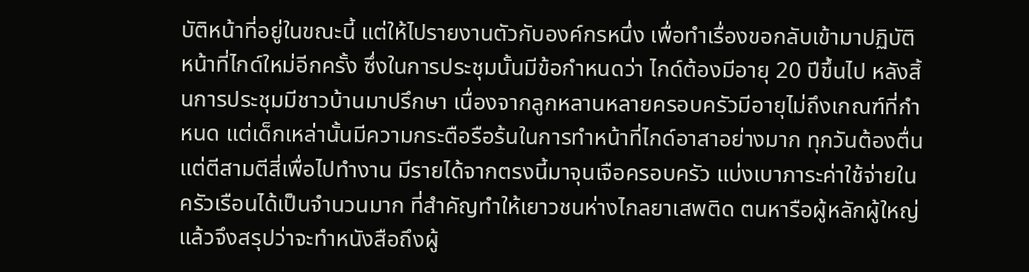บัติหน้าที่อยู่ในขณะนี้ แต่ให้ไปรายงานตัวกับองค์กรหนึ่ง เพื่อทำเรื่องขอกลับเข้ามาปฏิบัติหน้าที่ไกด์ใหม่อีกครั้ง ซึ่งในการประชุมนั้นมีข้อกำหนดว่า ไกด์ต้องมีอายุ 20 ปีขึ้นไป หลังสิ้นการประชุมมีชาวบ้านมาปรึกษา เนื่องจากลูกหลานหลายครอบครัวมีอายุไม่ถึงเกณฑ์ที่กำหนด แต่เด็กเหล่านั้นมีความกระตือรือร้นในการทำหน้าที่ไกด์อาสาอย่างมาก ทุกวันต้องตื่นแต่ตีสามตีสี่เพื่อไปทำงาน มีรายได้จากตรงนี้มาจุนเจือครอบครัว แบ่งเบาภาระค่าใช้จ่ายในครัวเรือนได้เป็นจำนวนมาก ที่สำคัญทำให้เยาวชนห่างไกลยาเสพติด ตนหารือผู้หลักผู้ใหญ่แล้วจึงสรุปว่าจะทำหนังสือถึงผู้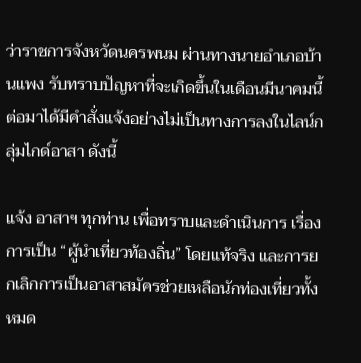ว่าราชการจังหวัดนครพนม ผ่านทางนายอำเภอบ้านแพง รับทราบปัญหาที่จะเกิดขึ้นในเดือนมีนาคมนี้
ต่อมาได้มีคำสั่งแจ้งอย่างไม่เป็นทางการลงในไลน์กลุ่มไกด์อาสา ดังนี้

แจ้ง อาสาฯ ทุกท่าน เพื่อทราบและดำเนินการ เรื่อง การเป็น “ผู้นำเที่ยวท้องถิ่น” โดยแท้จริง และการยกเลิกการเป็นอาสาสมัครช่วยเหลือนักท่องเที่ยวทั้งหมด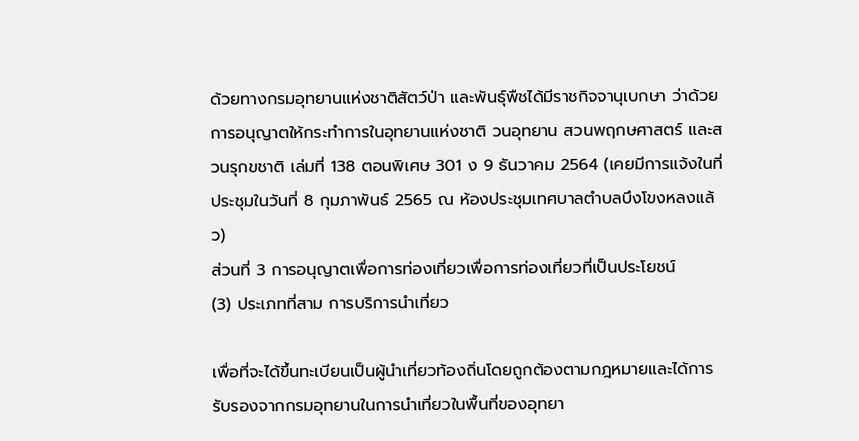ด้วยทางกรมอุทยานแห่งชาติสัตว์ป่า และพันธุ์พืชได้มีราชกิจจานุเบกษา ว่าด้วยการอนุญาตให้กระทำการในอุทยานแห่งชาติ วนอุทยาน สวนพฤกษศาสตร์ และสวนรุกขชาติ เล่มที่ 138 ตอนพิเศษ 301 ง 9 ธันวาคม 2564 (เคยมีการแจ้งในที่ประชุมในวันที่ 8 กุมภาพันธ์ 2565 ณ ห้องประชุมเทศบาลตำบลบึงโขงหลงแล้ว)
ส่วนที่ 3 การอนุญาตเพื่อการท่องเที่ยวเพื่อการท่องเที่ยวที่เป็นประโยชน์
(3) ประเภทที่สาม การบริการนำเที่ยว

เพื่อที่จะได้ขึ้นทะเบียนเป็นผู้นำเที่ยวท้องถิ่นโดยถูกต้องตามกฎหมายและได้การรับรองจากกรมอุทยานในการนำเที่ยวในพื้นที่ของอุทยา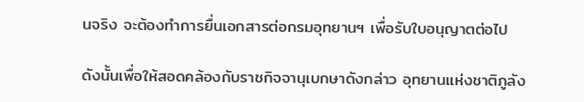นจริง จะต้องทำการยื่นเอกสารต่อกรมอุทยานฯ เพื่อรับใบอนุญาตต่อไป

ดังนั้นเพื่อให้สอดคล้องกับราชกิจจานุเบกษาดังกล่าว อุทยานแห่งชาติภูลัง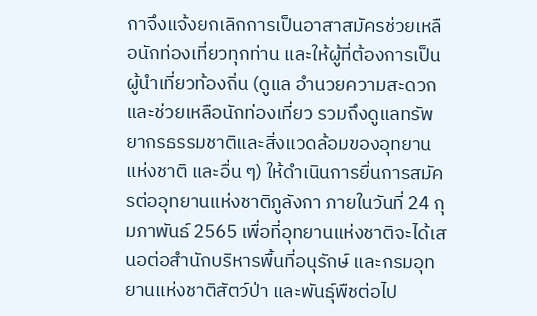กาจึงแจ้งยกเลิกการเป็นอาสาสมัครช่วยเหลือนักท่องเที่ยวทุกท่าน และให้ผู้ที่ต้องการเป็นผู้นำเที่ยวท้องถิ่น (ดูแล อำนวยความสะดวก และช่วยเหลือนักท่องเที่ยว รวมถึงดูแลทรัพยากรธรรมชาติและสิ่งแวดล้อมของอุทยานแห่งชาติ และอื่น ๆ) ให้ดำเนินการยื่นการสมัครต่ออุทยานแห่งชาติภูลังกา ภายในวันที่ 24 กุมภาพันธ์ 2565 เพื่อที่อุทยานแห่งชาติจะได้เสนอต่อสำนักบริหารพื้นที่อนุรักษ์ และกรมอุทยานแห่งชาติสัตว์ป่า และพันธุ์พืชต่อไป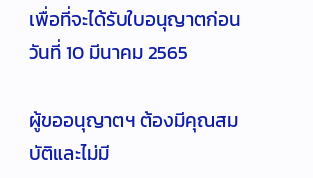เพื่อที่จะได้รับใบอนุญาตก่อนวันที่ 10 มีนาคม 2565

ผู้ขออนุญาตฯ ต้องมีคุณสมบัติและไม่มี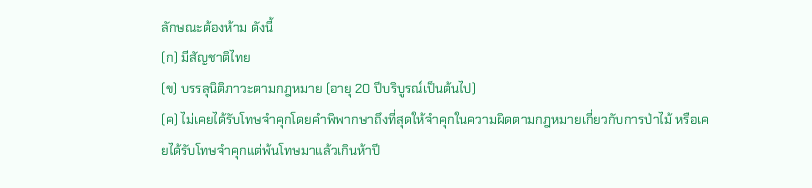ลักษณะต้องห้าม ดังนี้
(ก) มีสัญชาติไทย
(ข) บรรลุนิติภาวะตามกฎหมาย (อายุ 20 ปีบริบูรณ์เป็นต้นไป)
(ค) ไม่เคยได้รับโทษจำคุกโดยคำพิพากษาถึงที่สุดให้จำคุกในความผิดตามกฎหมายเกี่ยวกับการป่าไม้ หรือเคยได้รับโทษจำคุกแต่พ้นโทษมาแล้วเกินห้าปี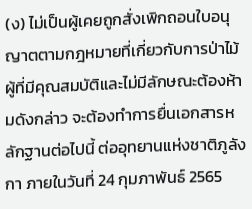(ง) ไม่เป็นผู้เคยถูกสั่งเพิกถอนใบอนุญาตตามกฎหมายที่เกี่ยวกับการป่าไม้
ผู้ที่มีคุณสมบัติและไม่มีลักษณะต้องห้ามดังกล่าว จะต้องทำการยื่นเอกสารหลักฐานต่อไปนี้ ต่ออุทยานแห่งชาติภูลังกา ภายในวันที่ 24 กุมภาพันธ์ 2565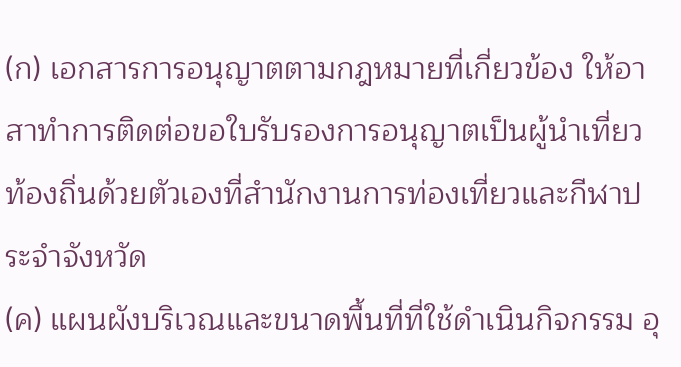(ก) เอกสารการอนุญาตตามกฎหมายที่เกี่ยวข้อง ให้อาสาทำการติดต่อขอใบรับรองการอนุญาตเป็นผู้นำเที่ยวท้องถิ่นด้วยตัวเองที่สำนักงานการท่องเที่ยวและกีฬาประจำจังหวัด
(ค) แผนผังบริเวณและขนาดพื้นที่ที่ใช้ดำเนินกิจกรรม อุ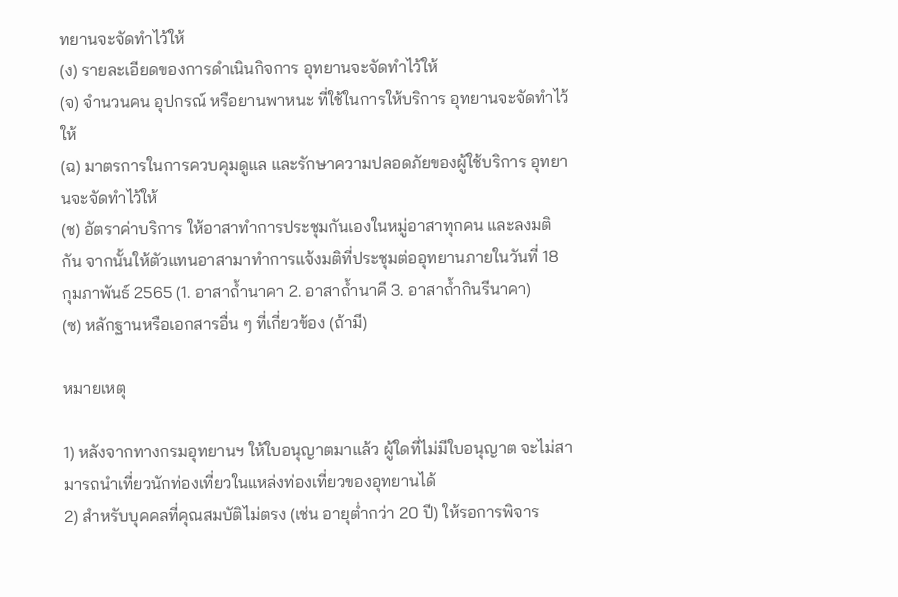ทยานจะจัดทำไว้ให้
(ง) รายละเอียดของการดำเนินกิจการ อุทยานจะจัดทำไว้ให้
(จ) จำนวนคน อุปกรณ์ หรือยานพาหนะ ที่ใช้ในการให้บริการ อุทยานจะจัดทำไว้ให้
(ฉ) มาตรการในการควบคุมดูแล และรักษาความปลอดภัยของผู้ใช้บริการ อุทยานจะจัดทำไว้ให้
(ช) อัตราค่าบริการ ให้อาสาทำการประชุมกันเองในหมู่อาสาทุกคน และลงมติกัน จากนั้นให้ตัวแทนอาสามาทำการแจ้งมติที่ประชุมต่ออุทยานภายในวันที่ 18 กุมภาพันธ์ 2565 (1. อาสาถ้ำนาคา 2. อาสาถ้ำนาคี 3. อาสาถ้ำกินรีนาคา)
(ซ) หลักฐานหรือเอกสารอื่น ๆ ที่เกี่ยวข้อง (ถ้ามี)

หมายเหตุ

1) หลังจากทางกรมอุทยานฯ ให้ใบอนุญาตมาแล้ว ผู้ใดที่ไม่มีใบอนุญาต จะไม่สามารถนำเที่ยวนักท่องเที่ยวในแหล่งท่องเที่ยวของอุทยานได้
2) สำหรับบุคคลที่คุณสมบัติไม่ตรง (เช่น อายุต่ำกว่า 20 ปี) ให้รอการพิจาร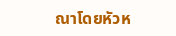ณาโดยหัวห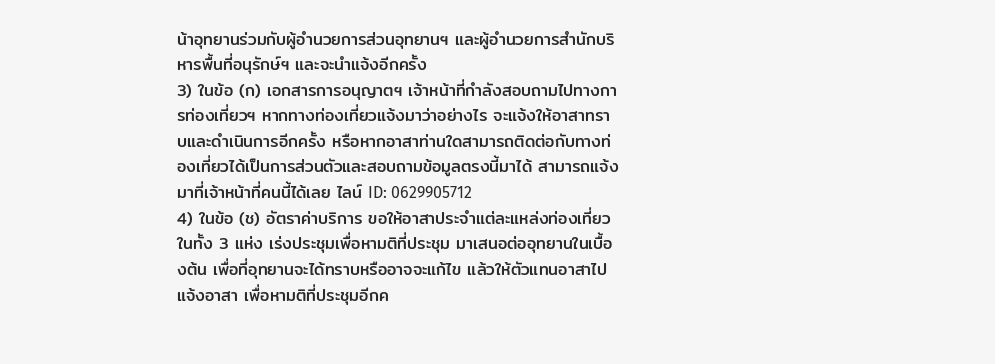น้าอุทยานร่วมกับผู้อำนวยการส่วนอุทยานฯ และผู้อำนวยการสำนักบริหารพื้นที่อนุรักษ์ฯ และจะนำแจ้งอีกครั้ง
3) ในข้อ (ก) เอกสารการอนุญาตฯ เจ้าหน้าที่กำลังสอบถามไปทางการท่องเที่ยวฯ หากทางท่องเที่ยวแจ้งมาว่าอย่างไร จะแจ้งให้อาสาทราบและดำเนินการอีกครั้ง หรือหากอาสาท่านใดสามารถติดต่อกับทางท่องเที่ยวได้เป็นการส่วนตัวและสอบถามข้อมูลตรงนี้มาได้ สามารถแจ้งมาที่เจ้าหน้าที่คนนี้ได้เลย ไลน์ ID: 0629905712
4) ในข้อ (ช) อัตราค่าบริการ ขอให้อาสาประจำแต่ละแหล่งท่องเที่ยวในทั้ง 3 แห่ง เร่งประชุมเพื่อหามติที่ประชุม มาเสนอต่ออุทยานในเบื้องต้น เพื่อที่อุทยานจะได้ทราบหรืออาจจะแก้ไข แล้วให้ตัวแทนอาสาไปแจ้งอาสา เพื่อหามติที่ประชุมอีกค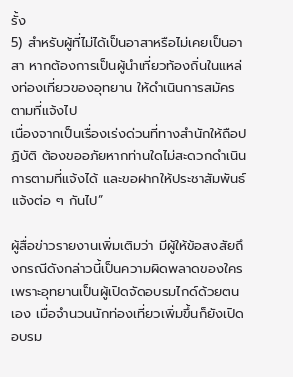รั้ง
5) สำหรับผู้ที่ไม่ได้เป็นอาสาหรือไม่เคยเป็นอาสา หากต้องการเป็นผู้นำเที่ยวท้องถิ่นในแหล่งท่องเที่ยวของอุทยาน ให้ดำเนินการสมัคร ตามที่แจ้งไป
เนื่องจากเป็นเรื่องเร่งด่วนที่ทางสำนักให้ถือปฏิบัติ ต้องขออภัยหากท่านใดไม่สะดวกดำเนินการตามที่แจ้งได้ และขอฝากให้ประชาสัมพันธ์แจ้งต่อ ๆ กันไป”

ผู้สื่อข่าวรายงานเพิ่มเติมว่า มีผู้ให้ข้อสงสัยถึงกรณีดังกล่าวนี้เป็นความผิดพลาดของใคร เพราะอุทยานเป็นผู้เปิดจัดอบรมไกด์ด้วยตนเอง เมื่อจำนวนนักท่องเที่ยวเพิ่มขึ้นก็ยังเปิดอบรม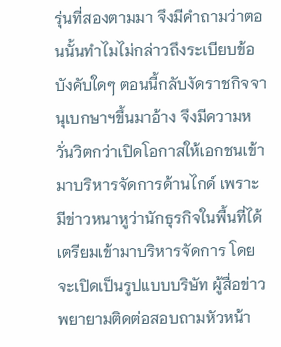รุ่นที่สองตามมา จึงมีคำถามว่าตอนนั้นทำไมไม่กล่าวถึงระเบียบข้อบังคับใดๆ ตอนนี้กลับงัดราชกิจจานุเบกษาฯขึ้นมาอ้าง จึงมีความหวั่นวิตกว่าเปิดโอกาสให้เอกชนเข้ามาบริหารจัดการด้านไกด์ เพราะมีข่าวหนาหูว่านักธุรกิจในพื้นที่ได้เตรียมเข้ามาบริหารจัดการ โดยจะเปิดเป็นรูปแบบบริษัท ผู้สื่อข่าวพยายามติดต่อสอบถามหัวหน้า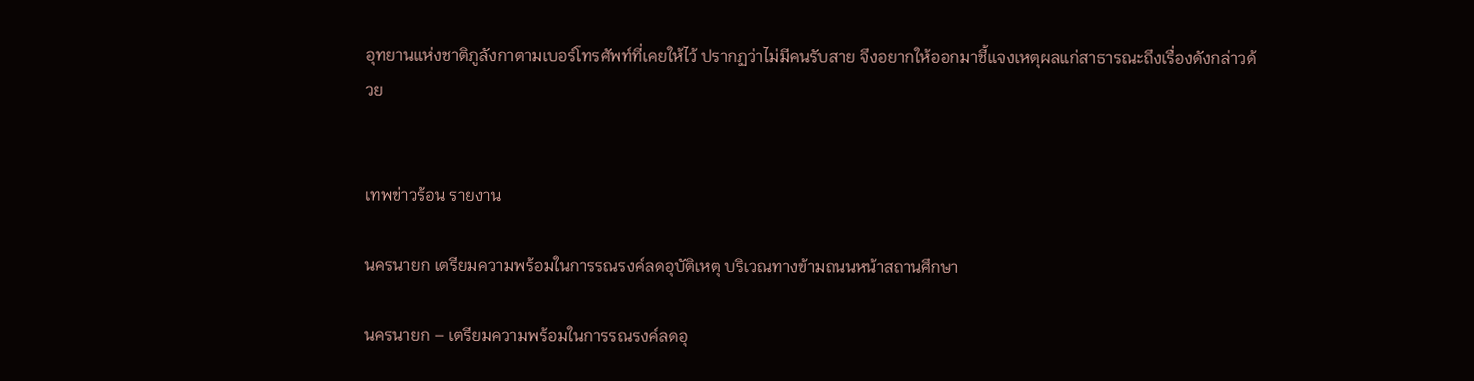อุทยานแห่งชาติภูลังกาตามเบอร์โทรศัพท์ที่เคยให้ไว้ ปรากฏว่าไม่มีคนรับสาย จึงอยากให้ออกมาชี้แจงเหตุผลแก่สาธารณะถึงเรื่องดังกล่าวด้วย


เทพข่าวร้อน รายงาน

นครนายก เตรียมความพร้อมในการรณรงค์ลดอุบัติเหตุ บริเวณทางข้ามถนนหน้าสถานศึกษา

นครนายก – เตรียมความพร้อมในการรณรงค์ลดอุ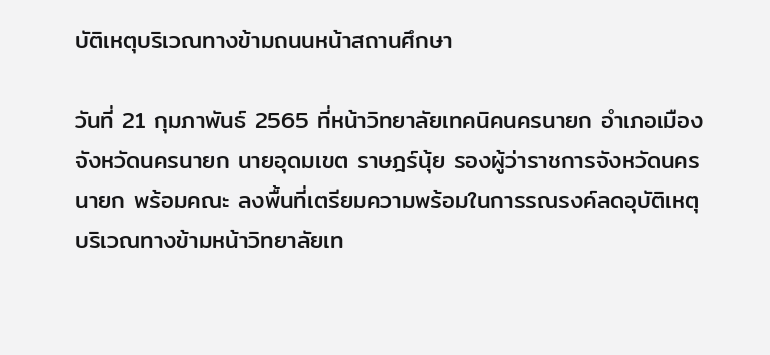บัติเหตุบริเวณทางข้ามถนนหน้าสถานศึกษา

วันที่ 21 กุมภาพันธ์ 2565 ที่หน้าวิทยาลัยเทคนิคนครนายก อำเภอเมือง จังหวัดนครนายก นายอุดมเขต ราษฎร์นุ้ย รองผู้ว่าราชการจังหวัดนครนายก พร้อมคณะ ลงพื้นที่เตรียมความพร้อมในการรณรงค์ลดอุบัติเหตุ บริเวณทางข้ามหน้าวิทยาลัยเท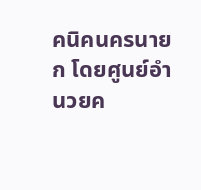คนิคนครนายก โดยศูนย์อำนวยค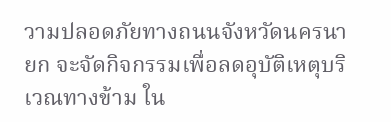วามปลอดภัยทางถนนจังหวัดนครนายก จะจัดกิจกรรมเพื่อลดอุบัติเหตุบริเวณทางข้าม ใน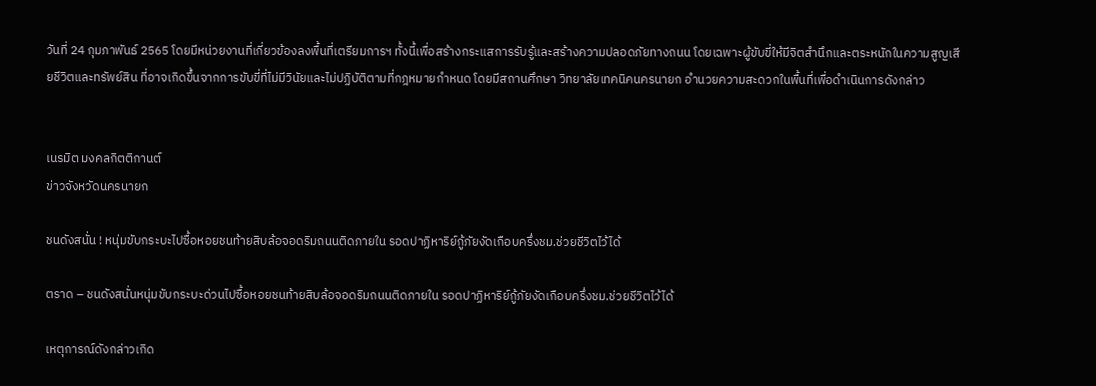วันที่ 24 กุมภาพันธ์ 2565 โดยมีหน่วยงานที่เกี่ยวข้องลงพื้นที่เตรียมการฯ ทั้งนี้เพื่อสร้างกระแสการรับรู้และสร้างความปลอดภัยทางถนน โดยเฉพาะผู้ขับขี่ให้มีจิตสำนึกและตระหนักในความสูญเสียชีวิตและทรัพย์สิน ที่อาจเกิดขึ้นจากการขับขี่ที่ไม่มีวินัยและไม่ปฏิบัติตามที่กฎหมายกำหนด โดยมีสถานศึกษา วิทยาลัยเทคนิคนครนายก อำนวยความสะดวกในพื้นที่เพื่อดำเนินการดังกล่าว


เนรมิต มงคลกิตติกานต์
ข่าวจังหวัดนครนายก

ชนดังสนั่น ! หนุ่มขับกระบะไปซื้อหอยชนท้ายสิบล้อจอดริมถนนติดภายใน รอดปาฏิหาริย์กู้ภัยงัดเกือบครึ่งชม.ช่วยชีวิตไว้ได้

ตราด – ชนดังสนั่นหนุ่มขับกระบะด่วนไปซื้อหอยชนท้ายสิบล้อจอดริมถนนติดภายใน รอดปาฏิหาริย์กู้ภัยงัดเกือบครึ่งชม.ช่วยชีวิตไว้ได้

เหตุการณ์ดังกล่าวเกิด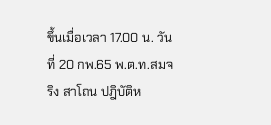ขึ้นเมื่อเวลา 17.00 น. วันที่ 20 กพ.65 พ.ต.ท.สมจริง สาโถน ปฎิบัติห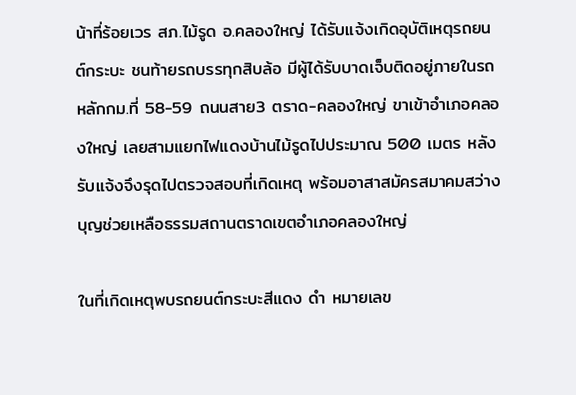น้าที่ร้อยเวร สภ.ไม้รูด อ.คลองใหญ่ ได้รับแจ้งเกิดอุบัติเหตุรถยนต์กระบะ ชนท้ายรถบรรทุกสิบล้อ มีผู้ได้รับบาดเจ็บติดอยู่ภายในรถ หลักกม.ที่ 58-59 ถนนสาย3 ตราด-คลองใหญ่ ขาเข้าอำเภอคลองใหญ่ เลยสามแยกไฟแดงบ้านไม้รูดไปประมาณ 500 เมตร หลังรับแจ้งจึงรุดไปตรวจสอบที่เกิดเหตุ พร้อมอาสาสมัครสมาคมสว่างบุญช่วยเหลือธรรมสถานตราดเขตอำเภอคลองใหญ่

ในที่เกิดเหตุพบรถยนต์กระบะสีแดง ดํา หมายเลข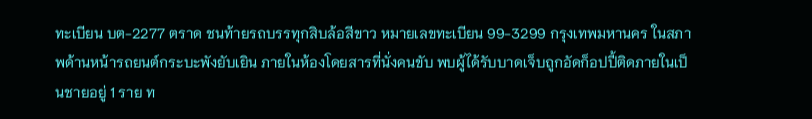ทะเบียน บต-2277 ตราด ชนท้ายรถบรรทุกสิบล้อสีขาว หมายเลขทะเบียน 99-3299 กรุงเทพมหานคร ในสภาพด้านหน้ารถยนต์กระบะพังยับเยิน ภายในห้องโดยสารที่นั่งคนขับ พบผู้ได้รับบาดเจ็บถูกอัดก็อปปี้ติดภายในเป็นชายอยู่ 1 ราย ท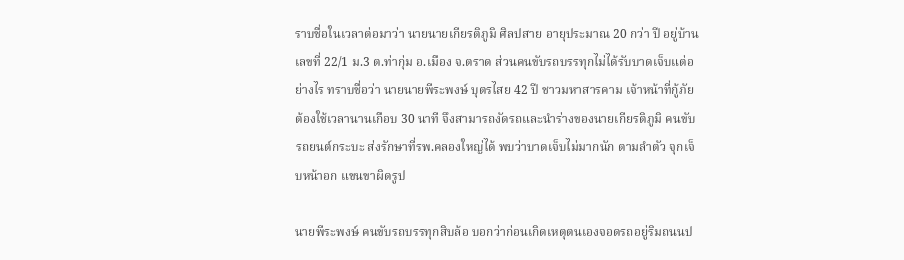ราบชื่อในเวลาต่อมาว่า นายนายเกียรติภูมิ ศิลปสาย อายุประมาณ 20 กว่า ปี อยู่บ้านเลขที่ 22/1 ม.3 ต.ท่ากุ่ม อ.เมือง จ.ตราด ส่วนคนขับรถบรรทุกไม่ได้รับบาดเจ็บแต่อย่างไร ทราบชื่อว่า นายนายพีระพงษ์ บุตรไสย 42 ปี ชาวมหาสารคาม เจ้าหน้าที่กู้ภัยต้องใช้เวลานานเกือบ 30 นาที จึงสามารถงัดรถและนำร่างของนายเกียรติภูมิ คนขับรถยนต์กระบะ ส่งรักษาที่รพ.คลองใหญ่ได้ พบว่าบาดเจ็บไม่มากนัก ตามลำตัว จุกเจ็บหน้าอก แขนขาผิดรูป

นายพีระพงษ์ คนขับรถบรรทุกสิบล้อ บอกว่าก่อนเกิดเหตุตนเองจอดรถอยู่ริมถนนป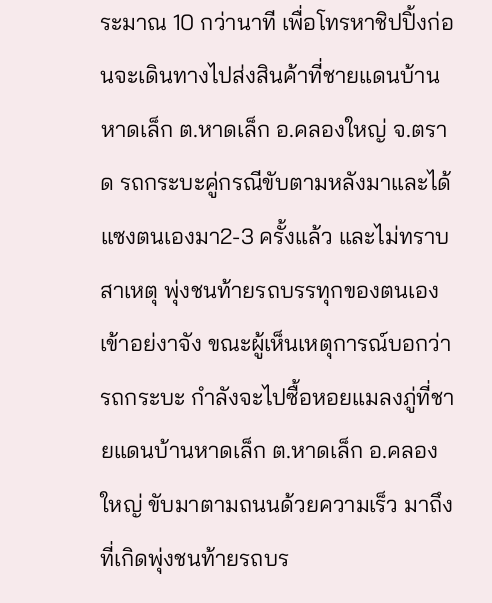ระมาณ 10 กว่านาที เพื่อโทรหาชิปปิ้งก่อนจะเดินทางไปส่งสินค้าที่ชายแดนบ้านหาดเล็ก ต.หาดเล็ก อ.คลองใหญ่ จ.ตราด รถกระบะคู่กรณีขับตามหลังมาและได้แซงตนเองมา2-3 ครั้งแล้ว และไม่ทราบสาเหตุ พุ่งชนท้ายรถบรรทุกของตนเองเข้าอย่งาจัง ขณะผู้เห็นเหตุการณ์บอกว่า รถกระบะ กำลังจะไปซื้อหอยแมลงภู่ที่ชายแดนบ้านหาดเล็ก ต.หาดเล็ก อ.คลองใหญ่ ขับมาตามถนนด้วยความเร็ว มาถึงที่เกิดพุ่งชนท้ายรถบร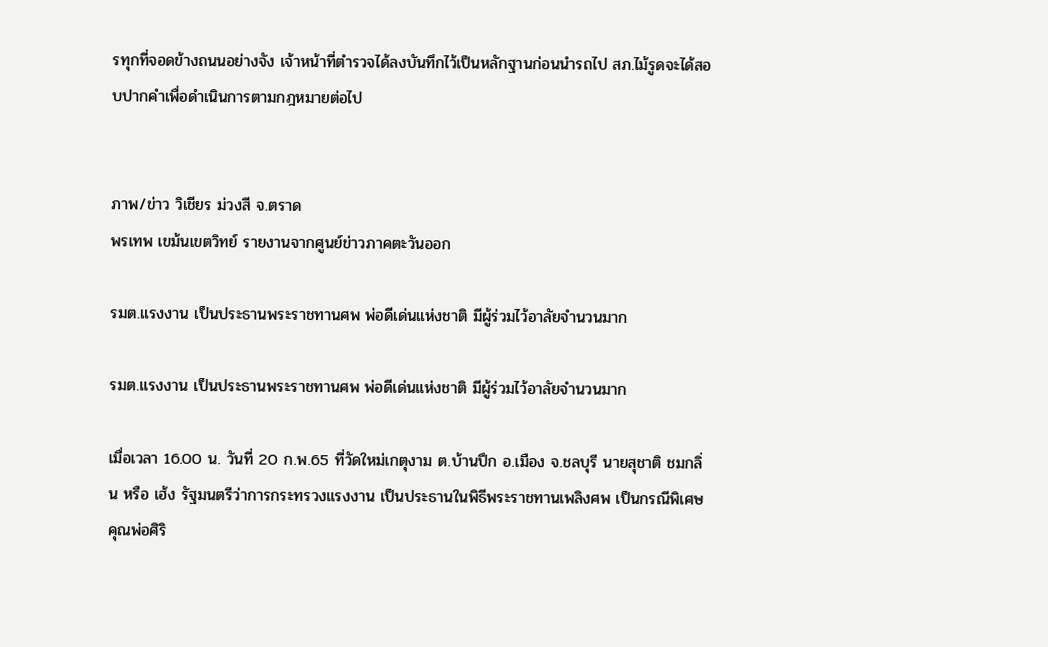รทุกที่จอดข้างถนนอย่างจัง เจ้าหน้าที่ตำรวจได้ลงบันทึกไว้เป็นหลักฐานก่อนนํารถไป สภ.ไม้รูดจะได้สอบปากคำเพื่อดำเนินการตามกฎหมายต่อไป


ภาพ/ข่าว วิเชียร ม่วงสี จ.ตราด
พรเทพ เขม้นเขตวิทย์ รายงานจากศูนย์ข่าวภาคตะวันออก

รมต.แรงงาน เป็นประธานพระราชทานศพ พ่อดีเด่นแห่งชาติ มีผู้ร่วมไว้อาลัยจำนวนมาก

รมต.แรงงาน เป็นประธานพระราชทานศพ พ่อดีเด่นแห่งชาติ มีผู้ร่วมไว้อาลัยจำนวนมาก

เมื่อเวลา 16.00 น. วันที่ 20 ก.พ.65 ที่วัดใหม่เกตุงาม ต.บ้านปึก อ.เมือง จ.ชลบุรี นายสุชาติ ชมกลิ่น หรือ เฮ้ง รัฐมนตรีว่าการกระทรวงแรงงาน เป็นประธานในพิธีพระราชทานเพลิงศพ เป็นกรณีพิเศษ คุณพ่อศิริ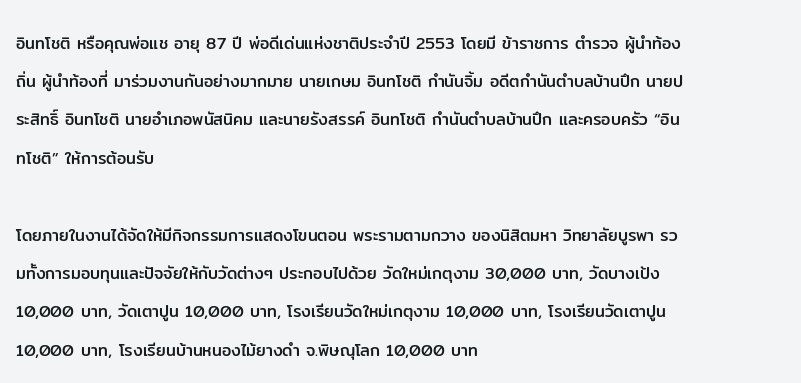อินทโชติ หรือคุณพ่อแช อายุ 87 ปี พ่อดีเด่นแห่งชาติประจำปี 2553 โดยมี ข้าราชการ ตำรวจ ผู้นำท้องถิ่น ผู้นำท้องที่ มาร่วมงานกันอย่างมากมาย นายเกษม อินทโชติ กำนันจิ้ม อดีตกำนันตำบลบ้านปึก นายประสิทธิ์ อินทโชติ นายอำเภอพนัสนิคม และนายรังสรรค์ อินทโชติ กำนันตำบลบ้านปึก และครอบครัว “อินทโชติ” ให้การต้อนรับ

โดยภายในงานได้จัดให้มีกิจกรรมการแสดงโขนตอน พระรามตามกวาง ของนิสิตมหา วิทยาลัยบูรพา รวมทั้งการมอบทุนและปัจจัยให้กับวัดต่างๆ ประกอบไปด้วย วัดใหม่เกตุงาม 30,000 บาท, วัดบางเป้ง 10,000 บาท, วัดเตาปูน 10,000 บาท, โรงเรียนวัดใหม่เกตุงาม 10,000 บาท, โรงเรียนวัดเตาปูน 10,000 บาท, โรงเรียนบ้านหนองไม้ยางดำ จ.พิษณุโลก 10,000 บาท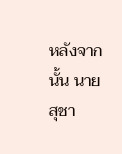หลังจากนั้น นายสุชา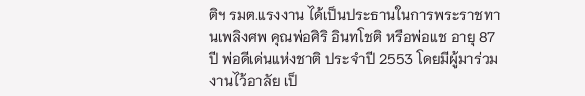ติฯ รมต.แรงงาน ได้เป็นประธานในการพระราชทานเพลิงศพ คุณพ่อศิริ อินทโชติ หรือพ่อแช อายุ 87 ปี พ่อดีเด่นแห่งชาติ ประจำปี 2553 โดยมีผู้มาร่วมงานไว้อาลัย เป็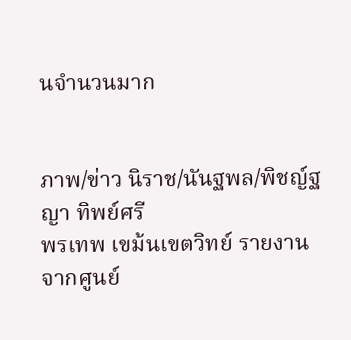นจำนวนมาก


ภาพ/ข่าว นิราช/นันฐพล/พิชญ์ฐญา ทิพย์ศรี
พรเทพ เขม้นเขตวิทย์ รายงานจากศูนย์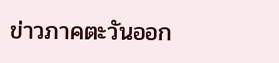ข่าวภาคตะวันออก